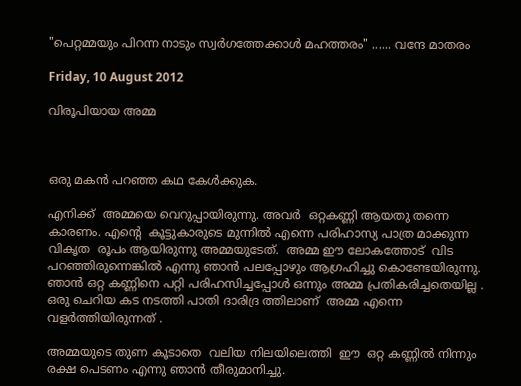"പെറ്റമ്മയും പിറന്ന നാടും സ്വർഗത്തേക്കാൾ മഹത്തരം" ...... വന്ദേ മാതരം

Friday, 10 August 2012

വിരൂപിയായ അമ്മ



ഒരു മകന്‍ പറഞ്ഞ കഥ കേള്‍ക്കുക.

എനിക്ക്  അമ്മയെ വെറുപ്പായിരുന്നു. അവര്‍  ഒറ്റകണ്ണി ആയതു തന്നെ കാരണം. എന്‍റെ  കൂട്ടുകാരുടെ മുന്നില്‍ എന്നെ പരിഹാസ്യ പാത്ര മാക്കുന്ന വികൃത  രൂപം ആയിരുന്നു അമ്മയുടേത്‌.  അമ്മ ഈ ലോകത്തോട്‌  വിട പറഞ്ഞിരുന്നെങ്കില്‍ എന്നു ഞാന്‍ പലപ്പോഴും ആഗ്രഹിച്ചു കൊണ്ടേയിരുന്നു.  ഞാന്‍ ഒറ്റ കണ്ണിനെ പറ്റി പരിഹസിച്ചപ്പോള്‍ ഒന്നും അമ്മ പ്രതികരിച്ചതെയില്ല .  ഒരു ചെറിയ കട നടത്തി പാതി ദാരിദ്ര ത്തിലാണ്  അമ്മ എന്നെ വളര്‍ത്തിയിരുന്നത് .

അമ്മയുടെ തുണ കൂടാതെ  വലിയ നിലയിലെത്തി  ഈ  ഒറ്റ കണ്ണില്‍ നിന്നും രക്ഷ പെടണം എന്നു ഞാന്‍ തീരുമാനിച്ചു.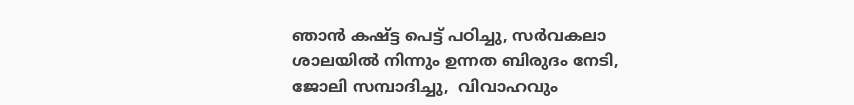ഞാന്‍ കഷ്ട്ട പെട്ട് പഠിച്ചു, സര്‍വകലാ ശാലയില്‍ നിന്നും ഉന്നത ബിരുദം നേടി, ജോലി സമ്പാദിച്ചു,  വിവാഹവും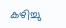കഴിച്ചു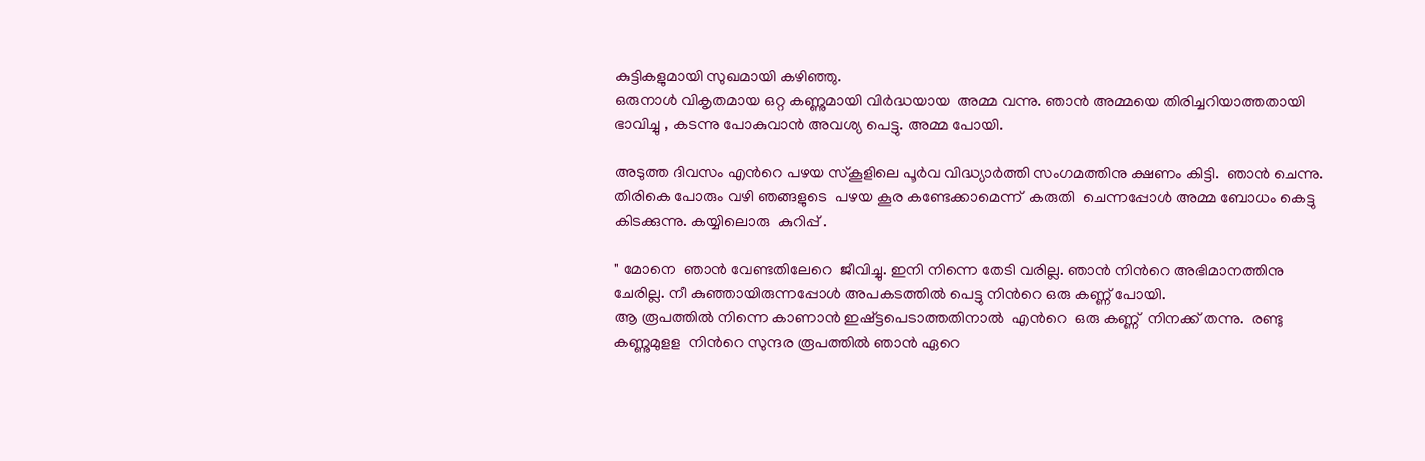കുട്ടികളുമായി സുഖമായി കഴിഞ്ഞു.
ഒരുനാള്‍ വികൃതമായ ഒറ്റ കണ്ണുമായി വിര്‍ദ്ധയായ  അമ്മ വന്നു. ഞാന്‍ അമ്മയെ തിരിച്ചറിയാത്തതായി  ഭാവിച്ചു , കടന്നു പോകുവാന്‍ അവശ്യ പെട്ടു. അമ്മ പോയി.

അടുത്ത ദിവസം എന്‍റെ പഴയ സ്കൂളിലെ പൂര്‍വ വിദ്ധ്യാര്‍ത്തി സംഗമത്തിനു ക്ഷണം കിട്ടി.  ഞാന്‍ ചെന്നു. തിരികെ പോരും വഴി ഞങ്ങളുടെ  പഴയ കൂര കണ്ടേക്കാമെന്ന്  കരുതി  ചെന്നപ്പോള്‍ അമ്മ ബോധം കെട്ടു കിടക്കുന്നു. കയ്യിലൊരു  കുറിപ്പ് .

" മോനെ  ഞാന്‍ വേണ്ടതിലേറെ  ജീവിച്ചു. ഇനി നിന്നെ തേടി വരില്ല. ഞാന്‍ നിന്‍റെ അഭിമാനത്തിനു  ചേരില്ല. നീ കുഞ്ഞായിരുന്നപ്പോള്‍ അപകടത്തില്‍ പെട്ടു നിന്‍റെ ഒരു കണ്ണ് പോയി.
ആ രൂപത്തില്‍ നിന്നെ കാണാന്‍ ഇഷ്ട്ടപെടാത്തതിനാല്‍  എന്‍റെ  ഒരു കണ്ണ്  നിനക്ക് തന്നു.  രണ്ടു കണ്ണുമുളള  നിന്‍റെ സുന്ദര രൂപത്തില്‍ ഞാന്‍ ഏറെ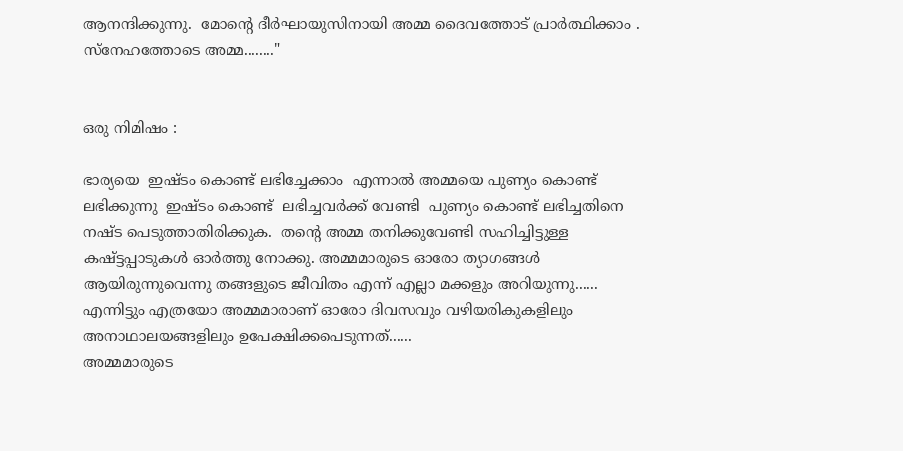ആനന്ദിക്കുന്നു.  മോന്‍റെ ദീര്‍ഘായുസിനായി അമ്മ ദൈവത്തോട് പ്രാര്‍ത്ഥിക്കാം .  സ്നേഹത്തോടെ അമ്മ........"


ഒരു നിമിഷം :

ഭാര്യയെ  ഇഷ്ടം കൊണ്ട് ലഭിച്ചേക്കാം  എന്നാല്‍ അമ്മയെ പുണ്യം കൊണ്ട്  ലഭിക്കുന്നു  ഇഷ്ടം കൊണ്ട്  ലഭിച്ചവര്‍ക്ക് വേണ്ടി  പുണ്യം കൊണ്ട് ലഭിച്ചതിനെ നഷ്ട പെടുത്താതിരിക്കുക.  തന്‍റെ അമ്മ തനിക്കുവേണ്ടി സഹിച്ചിട്ടുള്ള  കഷ്ട്ടപ്പാടുകള്‍ ഓര്‍ത്തു നോക്കു. അമ്മമാരുടെ ഓരോ ത്യാഗങ്ങള്‍ ആയിരുന്നുവെന്നു തങ്ങളുടെ ജീവിതം എന്ന് എല്ലാ മക്കളും അറിയുന്നു......
എന്നിട്ടും എത്രയോ അമ്മമാരാണ് ഓരോ ദിവസവും വഴിയരികുകളിലും അനാഥാലയങ്ങളിലും ഉപേക്ഷിക്കപെടുന്നത്......
അമ്മമാരുടെ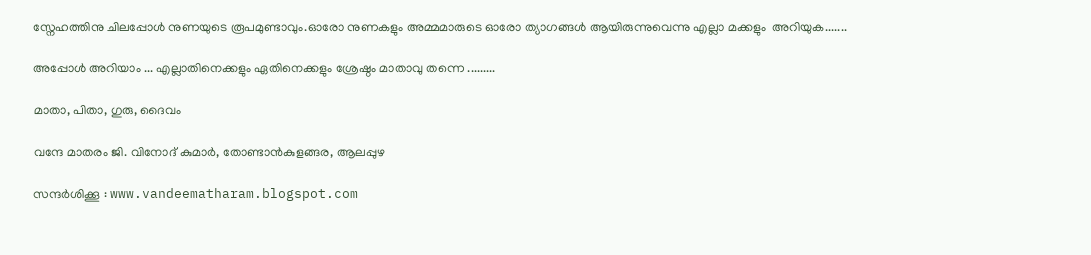സ്നേഹത്തിനു ചിലപ്പോള്‍ നുണയുടെ രൂപമുണ്ടാവും.ഓരോ നുണകളും അമ്മമാരുടെ ഓരോ ത്യാഗങ്ങള്‍ ആയിരുന്നുവെന്നു എല്ലാ മക്കളും  അറിയുക.......

അപ്പോള്‍ അറിയാം ... എല്ലാതിനെക്കളും ഏതിനെക്കളും ശ്രേഷ്ഠം മാതാവു തന്നെ .........

മാതാ, പിതാ, ഗുരു, ദൈവം

വന്ദേ മാതരം ജി. വിനോദ് കുമാര്‍, തോണ്ടാന്‍കുളങ്ങര, ആലപ്പുഴ

സന്ദര്‍ശിക്കൂ : www.vandeematharam.blogspot.com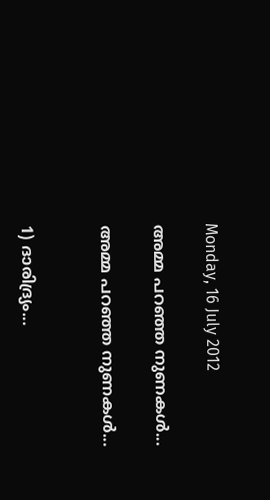Monday, 16 July 2012

അമ്മ പറഞ്ഞ നുണകള്‍...

അമ്മ പറഞ്ഞ നുണകള്‍...


1) ദാരിദ്ര്യം...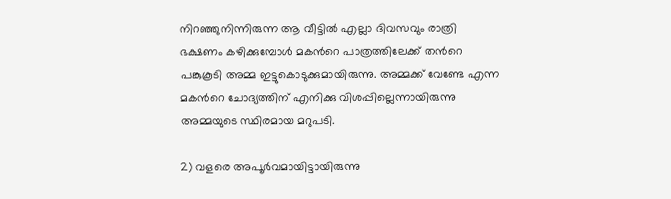നിറഞ്ഞുനിന്നിരുന്ന ആ വീട്ടില്‍ എല്ലാ ദിവസവും രാത്രി ഭക്ഷണം കഴിക്കുമ്പോള്‍ മകന്‍റെ പാത്രത്തിലേക്ക് തന്‍റെ പങ്കുകൂടി അമ്മ ഇട്ടുകൊടുക്കുമായിരുന്നു. അമ്മക്ക് വേണ്ടേ എന്ന മകന്‍റെ ചോദ്യത്തിന് എനിക്കു വിശപ്പില്ലെന്നായിരുന്നു അമ്മയുടെ സ്ഥിരമായ മറുപടി.

2) വളരെ അപൂര്‍വമായിട്ടായിരുന്നു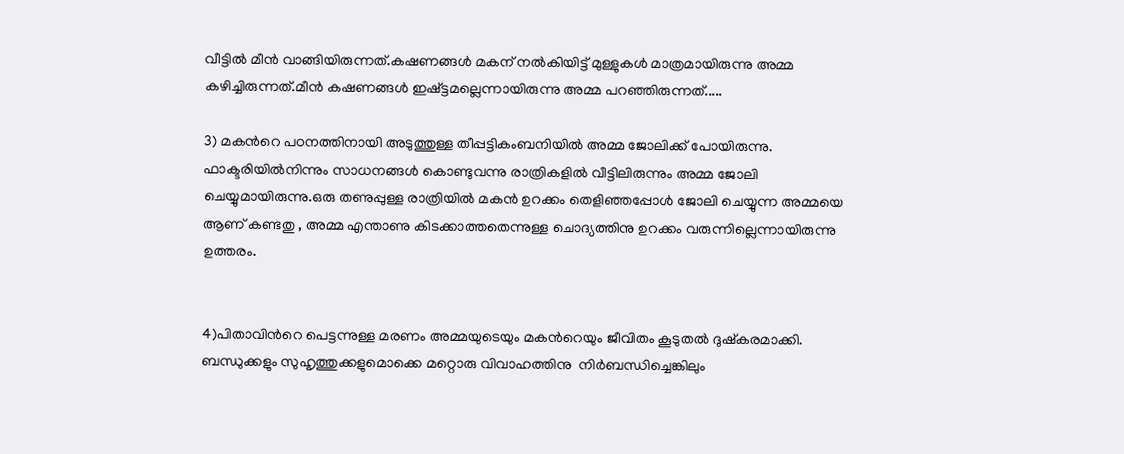വീട്ടില്‍ മീന്‍ വാങ്ങിയിരുന്നത്.കഷണങ്ങള്‍ മകന് നല്‍കിയിട്ട് മുള്ളുകള്‍ മാത്രമായിരുന്നു അമ്മ കഴിച്ചിരുന്നത്.മീന്‍ കഷണങ്ങള്‍ ഇഷ്ട്ടമല്ലെന്നായിരുന്നു അമ്മ പറഞ്ഞിരുന്നത്.....

3) മകന്‍റെ പഠനത്തിനായി അടുത്തുള്ള തീപ്പട്ടികംബനിയില്‍ അമ്മ ജോലിക്ക് പോയിരുന്നു. ഫാക്ടരിയില്‍നിന്നും സാധനങ്ങള്‍ കൊണ്ടുവന്നു രാത്രികളില്‍ വീട്ടിലിരുന്നും അമ്മ ജോലി ചെയ്യുമായിരുന്നു.ഒരു തണുപ്പുള്ള രാത്രിയില്‍ മകന്‍ ഉറക്കം തെളിഞ്ഞപ്പോള്‍ ജോലി ചെയ്യുന്ന അമ്മയെ ആണ് കണ്ടതു , അമ്മ എന്താണു കിടക്കാത്തതെന്നുള്ള ചൊദ്യത്തിനു ഉറക്കം വരുന്നില്ലെന്നായിരുന്നു ഉത്തരം.


4)പിതാവിന്‍റെ പെട്ടന്നുള്ള മരണം അമ്മയുടെയും മകന്‍റെയും ജീവിതം കൂടുതല്‍ ദുഷ്കരമാക്കി. ബന്ധുക്കളും സുഹൃത്തുക്കളുമൊക്കെ മറ്റൊരു വിവാഹത്തിനു  നിര്‍ബന്ധിച്ചെങ്കിലും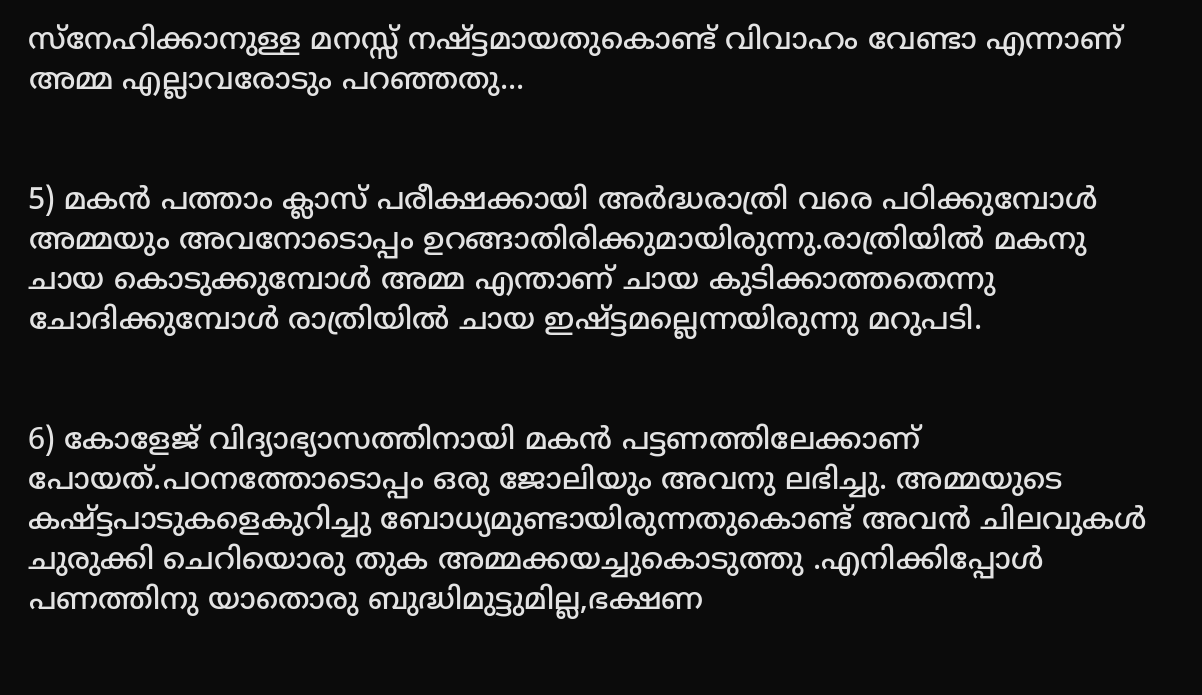സ്നേഹിക്കാനുള്ള മനസ്സ് നഷ്ട്ടമായതുകൊണ്ട് വിവാഹം വേണ്ടാ എന്നാണ് അമ്മ എല്ലാവരോടും പറഞ്ഞതു...


5) മകന്‍ പത്താം ക്ലാസ് പരീക്ഷക്കായി അര്‍ദ്ധരാത്രി വരെ പഠിക്കുമ്പോള്‍ അമ്മയും അവനോടൊപ്പം ഉറങ്ങാതിരിക്കുമായിരുന്നു.രാത്രിയില്‍ മകനു ചായ കൊടുക്കുമ്പോള്‍ അമ്മ എന്താണ് ചായ കുടിക്കാത്തതെന്നു ചോദിക്കുമ്പോള്‍ രാത്രിയില്‍ ചായ ഇഷ്ട്ടമല്ലെന്നയിരുന്നു മറുപടി.


6) കോളേജ് വിദ്യാഭ്യാസത്തിനായി മകന്‍ പട്ടണത്തിലേക്കാണ് പോയത്.പഠനത്തോടൊപ്പം ഒരു ജോലിയും അവനു ലഭിച്ചു. അമ്മയുടെ കഷ്ട്ടപാടുകളെകുറിച്ചു ബോധ്യമുണ്ടായിരുന്നതുകൊണ്ട് അവന്‍ ചിലവുകള്‍ ചുരുക്കി ചെറിയൊരു തുക അമ്മക്കയച്ചുകൊടുത്തു .എനിക്കിപ്പോള്‍ പണത്തിനു യാതൊരു ബുദ്ധിമുട്ടുമില്ല,ഭക്ഷണ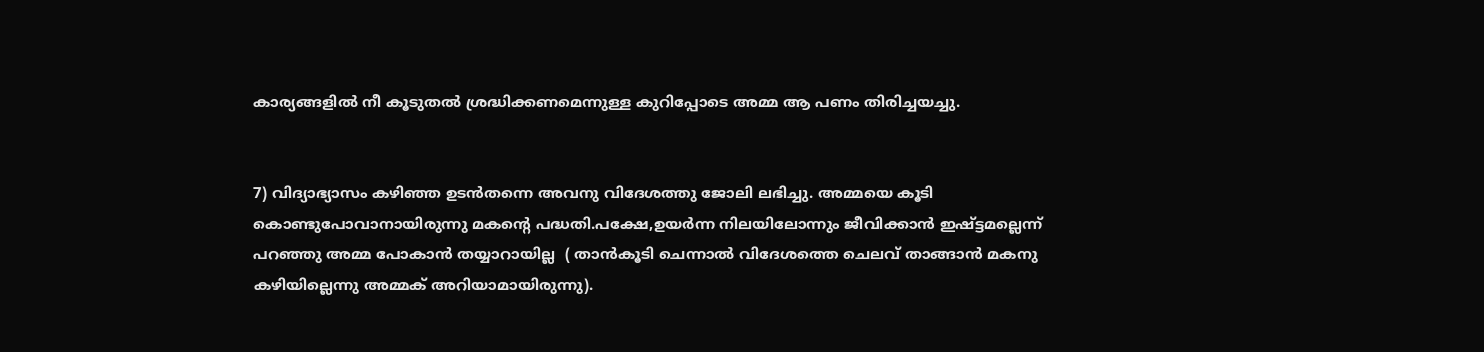കാര്യങ്ങളില്‍ നീ കൂടുതല്‍ ശ്രദ്ധിക്കണമെന്നുള്ള കുറിപ്പോടെ അമ്മ ആ പണം തിരിച്ചയച്ചു.


7) വിദ്യാഭ്യാസം കഴിഞ്ഞ ഉടന്‍തന്നെ അവനു വിദേശത്തു ജോലി ലഭിച്ചു. അമ്മയെ കൂടി കൊണ്ടുപോവാനായിരുന്നു മകന്‍റെ പദ്ധതി.പക്ഷേ,ഉയര്‍ന്ന നിലയിലോന്നും ജീവിക്കാന്‍ ഇഷ്ട്ടമല്ലെന്ന് പറഞ്ഞു അമ്മ പോകാന്‍ തയ്യാറായില്ല  ( താന്‍കൂടി ചെന്നാല്‍ വിദേശത്തെ ചെലവ് താങ്ങാന്‍ മകനു കഴിയില്ലെന്നു അമ്മക് അറിയാമായിരുന്നു).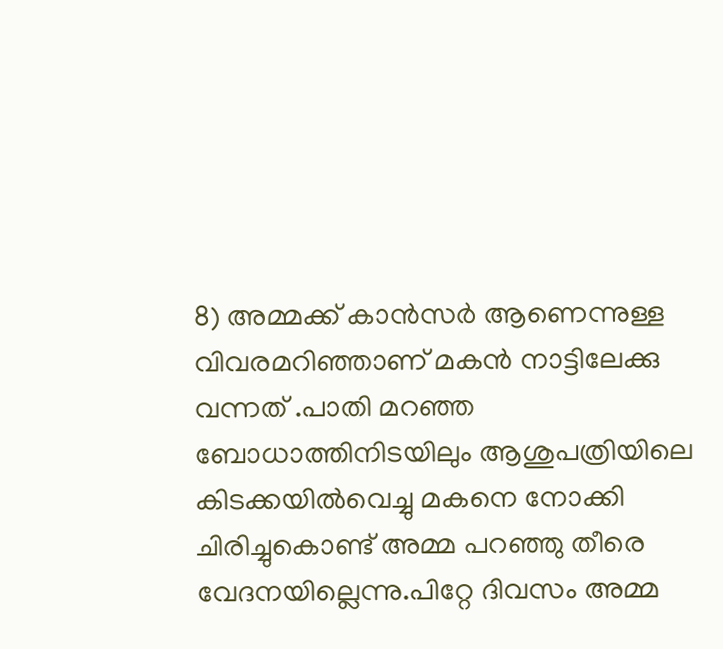8) അമ്മക്ക് കാന്‍സര്‍ ആണെന്നുള്ള വിവരമറിഞ്ഞാണ് മകന്‍ നാട്ടിലേക്കു വന്നത്‌ .പാതി മറഞ്ഞ ബോധാത്തിനിടയിലും ആശുപത്രിയിലെ കിടക്കയില്‍വെച്ചു മകനെ നോക്കി ചിരിച്ചുകൊണ്ട് അമ്മ പറഞ്ഞു തീരെ വേദനയില്ലെന്നു.പിറ്റേ ദിവസം അമ്മ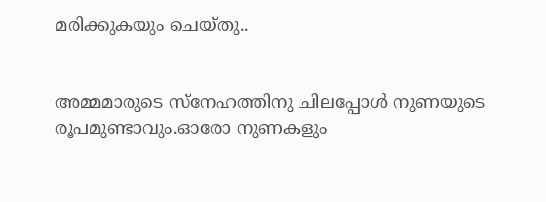മരിക്കുകയും ചെയ്തു..


അമ്മമാരുടെ സ്നേഹത്തിനു ചിലപ്പോള്‍ നുണയുടെ രൂപമുണ്ടാവും.ഓരോ നുണകളും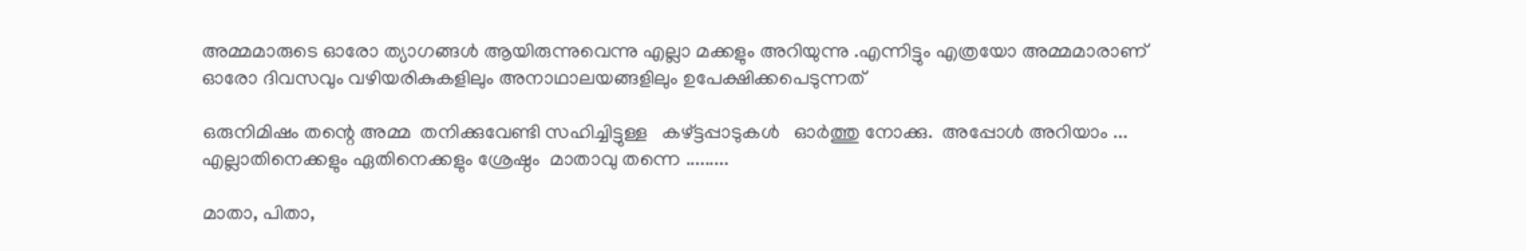അമ്മമാരുടെ ഓരോ ത്യാഗങ്ങള്‍ ആയിരുന്നുവെന്നു എല്ലാ മക്കളും അറിയുന്നു .എന്നിട്ടും എത്രയോ അമ്മമാരാണ് ഓരോ ദിവസവും വഴിയരികുകളിലും അനാഥാലയങ്ങളിലും ഉപേക്ഷിക്കപെടുന്നത്

ഒരുനിമിഷം തന്റെ അമ്മ  തനിക്കുവേണ്ടി സഹിച്ചിട്ടുള്ള   കഴ്ട്ടപ്പാടുകള്‍   ഓര്‍ത്തു നോക്കു.  അപ്പോള്‍ അറിയാം ...  എല്ലാതിനെക്കളും ഏതിനെക്കളും ശ്രേഷ്ഠം  മാതാവു തന്നെ .........

മാതാ, പിതാ,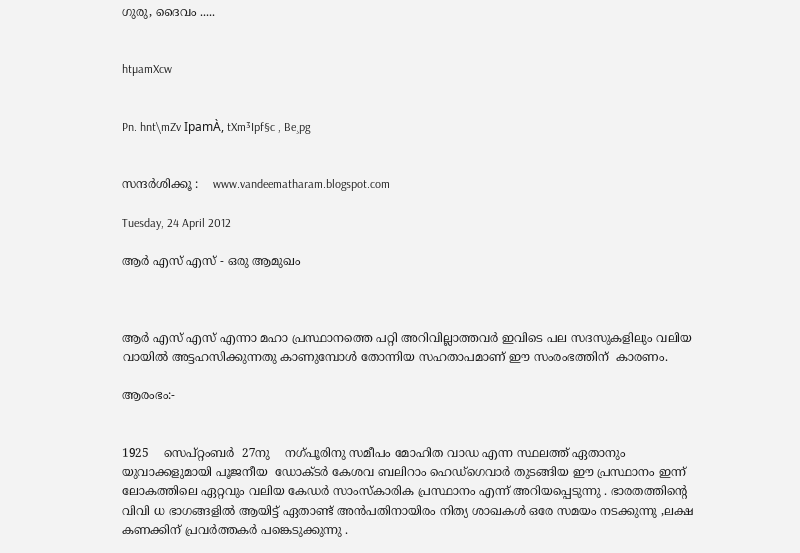ഗുരു, ദൈവം .....


htµamXcw


Pn. hnt\mZv IpamÀ, tXm³Ipf§c , Be¸pg


സന്ദര്‍ശിക്കൂ :    www.vandeematharam.blogspot.com

Tuesday, 24 April 2012

ആര്‍ എസ് എസ് - ഒരു ആമുഖം



ആര്‍ എസ് എസ് എന്നാ മഹാ പ്രസ്ഥാനത്തെ പറ്റി അറിവില്ലാത്തവര്‍ ഇവിടെ പല സദസുകളിലും വലിയ വായില്‍ അട്ടഹസിക്കുന്നതു കാണുമ്പോള്‍ തോന്നിയ സഹതാപമാണ് ഈ സംരംഭത്തിന്  കാരണം.

ആരംഭം:-


1925    സെപ്റ്റംബര്‍  27നു    നഗ്പൂരിനു സമീപം മോഹിത വാഡ എന്ന സ്ഥലത്ത് ഏതാനും യുവാക്കളുമായി പൂജനീയ  ഡോക്ടര്‍ കേശവ ബലിറാം ഹെഡ്ഗെവാര്‍ തുടങ്ങിയ ഈ പ്രസ്ഥാനം ഇന്ന് ലോകത്തിലെ ഏറ്റവും വലിയ കേഡര്‍ സാംസ്‌കാരിക പ്രസ്ഥാനം എന്ന് അറിയപ്പെടുന്നു . ഭാരതത്തിന്‍റെ വിവി ധ ഭാഗങ്ങളില്‍ ആയിട്ട് ഏതാണ്ട് അന്‍പതിനായിരം നിത്യ ശാഖകള്‍ ഒരേ സമയം നടക്കുന്നു ,ലക്ഷ കണക്കിന് പ്രവര്‍ത്തകര്‍ പങ്കെടുക്കുന്നു .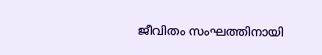ജീവിതം സംഘത്തിനായി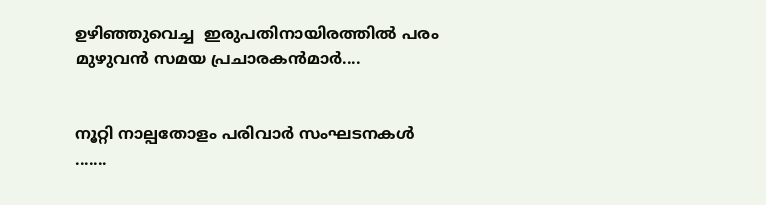ഉഴിഞ്ഞുവെച്ച  ഇരുപതിനായിരത്തില്‍ പരം മുഴുവന്‍ സമയ പ്രചാരകന്‍മാര്‍....


നൂറ്റി നാല്പതോളം പരിവാര്‍ സംഘടനകള്‍ .......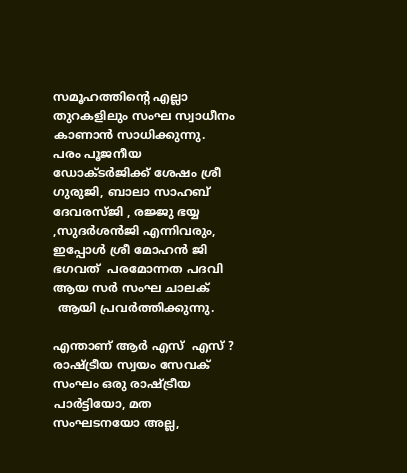സമൂഹത്തിന്‍റെ എല്ലാ തുറകളിലും സംഘ സ്വാധീനം കാണാന്‍ സാധിക്കുന്നു.  പരം പൂജനീയ ഡോക്ടര്‍ജിക്ക് ശേഷം ശ്രീ ഗുരുജി, ബാലാ സാഹബ് ദേവരസ്ജി , രജ്ജു ഭയ്യ ,സുദര്‍ശന്‍ജി എന്നിവരും, ഇപ്പോള്‍ ശ്രീ മോഹന്‍ ജി ഭഗവത്  പരമോന്നത പദവി ആയ സര്‍ സംഘ ചാലക്
 ആയി പ്രവര്‍ത്തിക്കുന്നു.

എന്താണ് ആര്‍ എസ്  എസ് ?
രാഷ്ട്രീയ സ്വയം സേവക് സംഘം ഒരു രാഷ്ട്രീയ പാര്‍ട്ടിയോ, മത സംഘടനയോ അല്ല,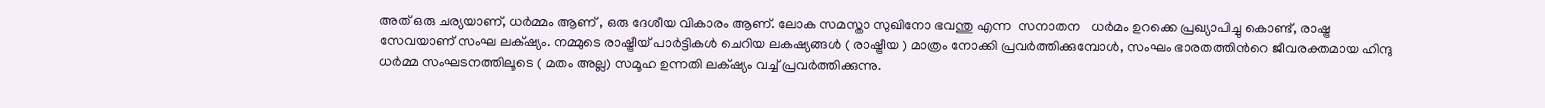അത് ഒരു ചര്യയാണ്, ധര്‍മ്മം ആണ് , ഒരു ദേശീയ വികാരം ആണ്. ലോക സമസ്താ സുഖിനോ ഭവന്തു എന്ന  സനാതന   ധര്‍മം ഉറക്കെ പ്രഖ്യാപിച്ചു കൊണ്ട്, രാഷ്ട്ര സേവയാണ് സംഘ ലക്‌ഷ്യം. നമ്മുടെ രാഷ്ട്രീയ് പാര്‍ട്ടികള്‍ ചെറിയ ലകഷ്യങ്ങള്‍ ( രാഷ്ട്രീയ ) മാത്രം നോക്കി പ്രവര്‍ത്തിക്കുമ്പോള്‍, സംഘം ഭാരതത്തിന്‍റെ ജീവരക്തമായ ഹിന്ദു ധര്‍മ്മ സംഘടനത്തിലൂടെ ( മതം അല്ല) സമൂഹ ഉന്നതി ലക്‌ഷ്യം വച്ച് പ്രവര്‍ത്തിക്കുന്നു.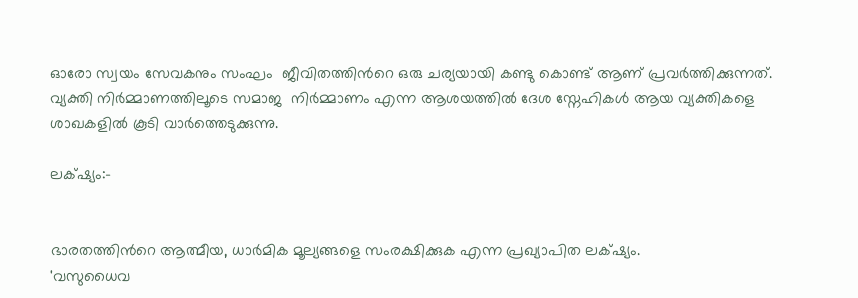ഓരോ സ്വയം സേവകനും സംഘം  ജീവിതത്തിന്‍റെ ഒരു ചര്യയായി കണ്ടു കൊണ്ട് ആണ് പ്രവര്‍ത്തിക്കുന്നത്. വ്യക്തി നിര്‍മ്മാണത്തിലൂടെ സമാജ  നിര്‍മ്മാണം എന്ന ആശയത്തില്‍ ദേശ സ്നേഹികള്‍ ആയ വ്യക്തികളെ ശാഖകളില്‍ കൂടി വാര്‍ത്തെടുക്കുന്നു.

ലക്‌ഷ്യം:-


ഭാരതത്തിന്‍റെ ആത്മീയ, ധാര്‍മിക മൂല്യങ്ങളെ സംരക്ഷിക്കുക എന്ന പ്രഖ്യാപിത ലക്‌ഷ്യം.
'വസുധൈവ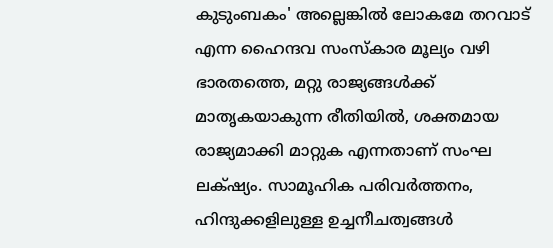കുടുംബകം' അല്ലെങ്കില്‍ ലോകമേ തറവാട് എന്ന ഹൈന്ദവ സംസ്കാര മൂല്യം വഴി ഭാരതത്തെ, മറ്റു രാജ്യങ്ങള്‍ക്ക് മാതൃകയാകുന്ന രീതിയില്‍, ശക്തമായ രാജ്യമാക്കി മാറ്റുക എന്നതാണ് സംഘ ലക്‌ഷ്യം. സാമൂഹിക പരിവര്‍ത്തനം, ഹിന്ദുക്കളിലുള്ള ഉച്ചനീചത്വങ്ങള്‍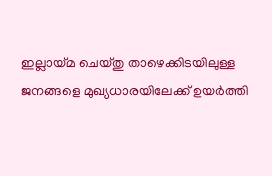ഇല്ലായ്മ ചെയ്തു താഴെക്കിടയിലുള്ള ജനങ്ങളെ മുഖ്യധാരയിലേക്ക് ഉയര്‍ത്തി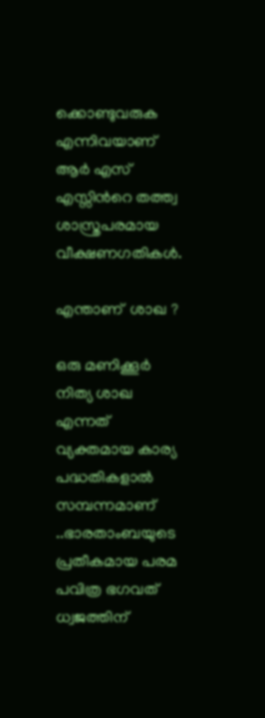ക്കൊണ്ടുവരുക എന്നിവയാണ് ആര്‍ എസ് എസ്സിന്‍റെ തത്ത്വ ശാസ്ത്രപരമായ വീക്ഷണഗതികള്‍.

എന്താണ്  ശാഖ ?

ഒരു മണിക്കൂര്‍ നിത്യ ശാഖ എന്നത് വ്യക്തമായ കാര്യ പദ്ധതികളാല്‍ സമ്പന്നമാണ് ..ഭാരതാംബയുടെ പ്രതീകമായ പരമ പവിത്ര ഭഗവത് ധ്വജത്തിന്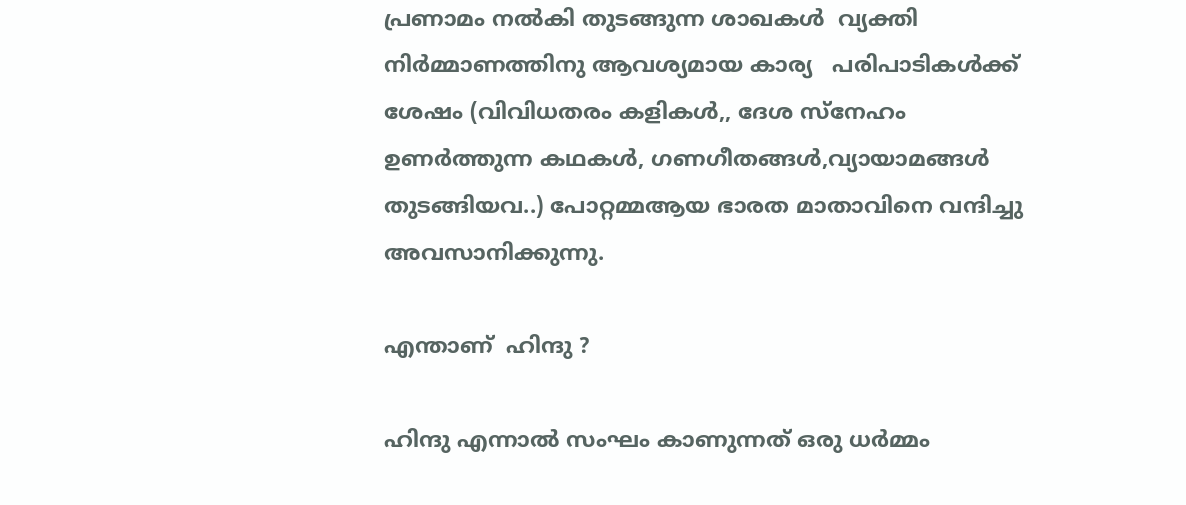പ്രണാമം നല്‍കി തുടങ്ങുന്ന ശാഖകള്‍  വ്യക്തി നിര്‍മ്മാണത്തിനു ആവശ്യമായ കാര്യ   പരിപാടികള്‍ക്ക് ശേഷം (വിവിധതരം കളികള്‍,, ദേശ സ്നേഹം ഉണര്‍ത്തുന്ന കഥകള്‍, ഗണഗീതങ്ങള്‍,വ്യായാമങ്ങള്‍ തുടങ്ങിയവ..) പോറ്റമ്മആയ ഭാരത മാതാവിനെ വന്ദിച്ചു അവസാനിക്കുന്നു.

എന്താണ്  ഹിന്ദു ?

ഹിന്ദു എന്നാല്‍ സംഘം കാണുന്നത് ഒരു ധര്‍മ്മം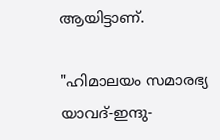ആയിട്ടാണ്.

"ഹിമാലയം സമാരഭ്യ യാവദ്-ഇന്ദു-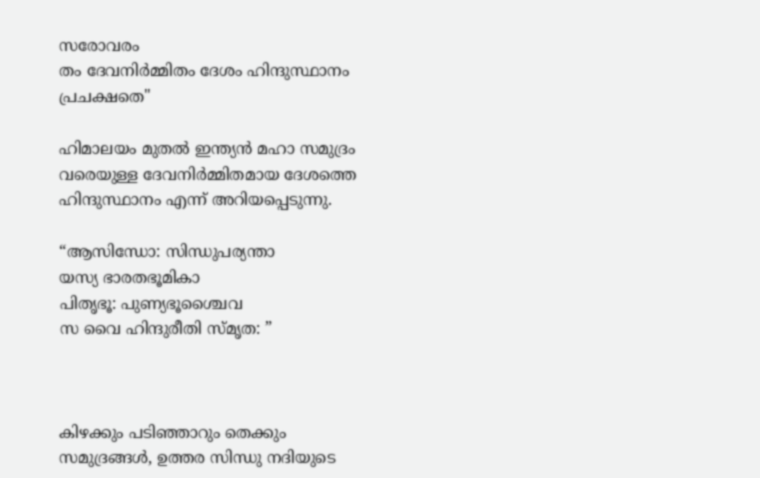സരോവരം
തം ദേവനിര്‍മ്മിതം ദേശം ഹിന്ദുസ്ഥാനം പ്രചക്ഷതെ"

ഹിമാലയം മുതല്‍ ഇന്ത്യന്‍ മഹാ സമുദ്രം വരെയുള്ള ദേവനിര്‍മ്മിതമായ ദേശത്തെ ഹിന്ദുസ്ഥാനം എന്ന് അറിയപ്പെടുന്നു.

“ആസിന്ധോ: സിന്ധുപര്യന്താ
യസ്യ ഭാരതഭൂമികാ
പിതൃഭൂ: പുണ്യഭൂശ്ചൈവ
സ വൈ ഹിന്ദുരീതി സ്മൃത: ”



കിഴക്കും പടിഞ്ഞാറും തെക്കും സമുദ്രങ്ങള്‍, ഉത്തര സിന്ധു നദിയുടെ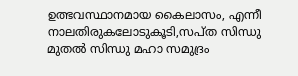ഉത്ഭവസ്ഥാനമായ കൈലാസം, എന്നീ നാലതിരുകലോടുകൂടി,സപ്ത സിന്ധു മുതല്‍ സിന്ധു മഹാ സമുദ്രം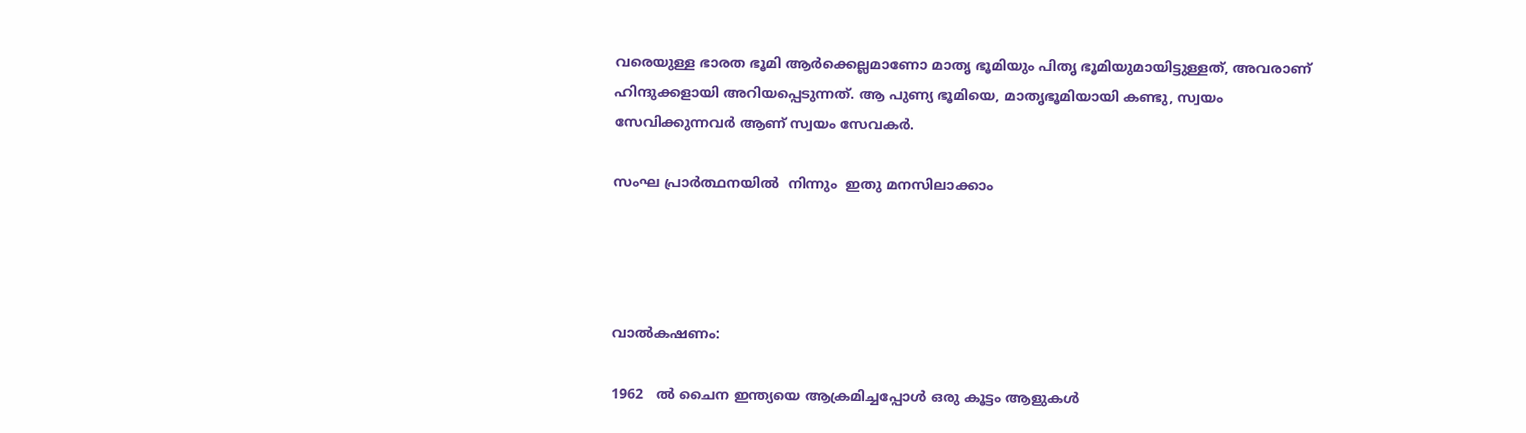വരെയുള്ള ഭാരത ഭൂമി ആര്‍ക്കെല്ലമാണോ മാതൃ ഭൂമിയും പിതൃ ഭൂമിയുമായിട്ടുള്ളത്, അവരാണ് ഹിന്ദുക്കളായി അറിയപ്പെടുന്നത്. ആ പുണ്യ ഭൂമിയെ, മാതൃഭൂമിയായി കണ്ടു, സ്വയം സേവിക്കുന്നവര്‍ ആണ് സ്വയം സേവകര്‍.

സംഘ പ്രാര്‍ത്ഥനയില്‍  നിന്നും  ഇതു മനസിലാക്കാം




വാല്‍കഷണം:

1962   ല്‍ ചൈന ഇന്ത്യയെ ആക്രമിച്ചപ്പോള്‍ ഒരു കൂട്ടം ആളുകള്‍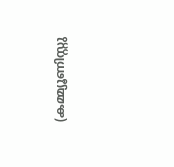(കമ്മ്യൂണിസ്റ്റു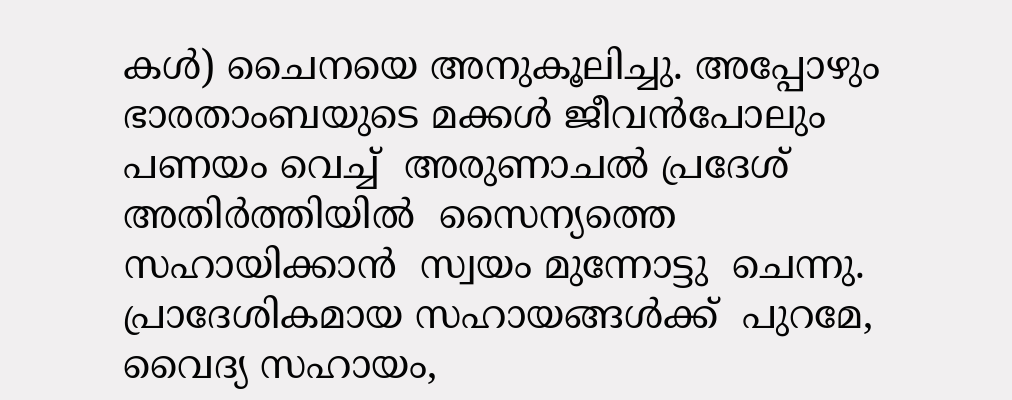കള്‍) ചൈനയെ അനുകൂലിച്ചു. അപ്പോഴും ഭാരതാംബയുടെ മക്കള്‍ ജീവന്‍പോലും  പണയം വെച്ച്  അരുണാചല്‍ പ്രദേശ്‌  അതിര്‍ത്തിയില്‍  സൈന്യത്തെ സഹായിക്കാന്‍  സ്വയം മുന്നോട്ടു  ചെന്നു.  പ്രാദേശികമായ സഹായങ്ങള്‍ക്ക്  പുറമേ, വൈദ്യ സഹായം,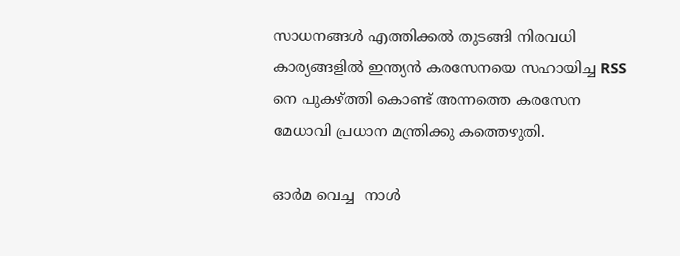സാധനങ്ങള്‍ എത്തിക്കല്‍ തുടങ്ങി നിരവധി  കാര്യങ്ങളില്‍ ഇന്ത്യന്‍ കരസേനയെ സഹായിച്ച RSS നെ പുകഴ്ത്തി കൊണ്ട് അന്നത്തെ കരസേന മേധാവി പ്രധാന മന്ത്രിക്കു കത്തെഴുതി.

ഓര്‍മ വെച്ച  നാള്‍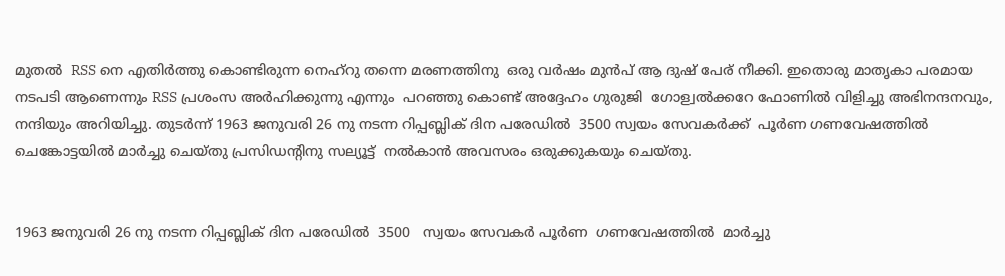മുതല്‍  RSS നെ എതിര്‍ത്തു കൊണ്ടിരുന്ന നെഹ്റു തന്നെ മരണത്തിനു  ഒരു വര്‍ഷം മുന്‍പ് ആ ദുഷ് പേര് നീക്കി. ഇതൊരു മാതൃകാ പരമായ നടപടി ആണെന്നും RSS പ്രശംസ അര്‍ഹിക്കുന്നു എന്നും  പറഞ്ഞു കൊണ്ട് അദ്ദേഹം ഗുരുജി  ഗോള്വല്‍ക്കറേ ഫോണില്‍ വിളിച്ചു അഭിനന്ദനവും, നന്ദിയും അറിയിച്ചു. തുടര്‍ന്ന് 1963 ജനുവരി 26 നു നടന്ന റിപ്പബ്ലിക് ദിന പരേഡില്‍  3500 സ്വയം സേവകര്‍ക്ക്  പൂര്‍ണ ഗണവേഷത്തില്‍ ചെങ്കോട്ടയില്‍ മാര്‍ച്ചു ചെയ്തു പ്രസിഡന്റിനു സല്യൂട്ട്  നല്‍കാന്‍ അവസരം ഒരുക്കുകയും ചെയ്തു.


1963 ജനുവരി 26 നു നടന്ന റിപ്പബ്ലിക് ദിന പരേഡില്‍  3500   സ്വയം സേവകര്‍ പൂര്‍ണ  ഗണവേഷത്തില്‍  മാര്‍ച്ചു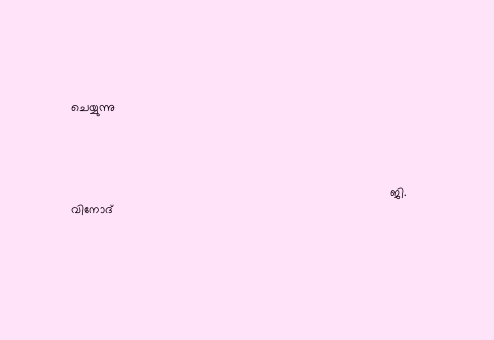ചെയ്യുന്നു




                                                                                                 ജി. വിനോദ്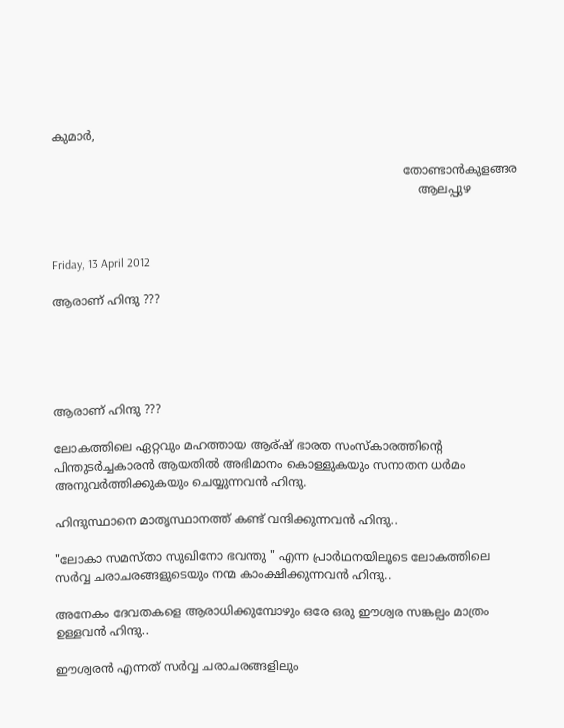കുമാര്‍,

                                                                                               തോണ്ടാന്‍കുളങ്ങര
                                                                                                   ആലപ്പുഴ



Friday, 13 April 2012

ആരാണ് ഹിന്ദു ???





ആരാണ് ഹിന്ദു ???

ലോകത്തിലെ ഏറ്റവും മഹത്തായ ആര്ഷ്‌ ഭാരത സംസ്കാരത്തിന്‍റെ പിന്തുടര്‍ച്ചകാരന്‍ ആയതില്‍ അഭിമാനം കൊള്ളുകയും സനാതന ധര്‍മം അനുവര്‍ത്തിക്കുകയും ചെയ്യുന്നവന്‍ ഹിന്ദു.

ഹിന്ദുസ്ഥാനെ മാതൃസ്ഥാനത്ത് കണ്ട് വന്ദിക്കുന്നവന്‍ ഹിന്ദു..

"ലോകാ സമസ്താ സുഖിനോ ഭവന്തു " എന്ന പ്രാര്‍ഥനയിലൂടെ ലോകത്തിലെ സര്‍വ്വ ചരാചരങ്ങളുടെയും നന്മ കാംക്ഷിക്കുന്നവന്‍ ഹിന്ദു..

അനേകം ദേവതകളെ ആരാധിക്കുമ്പോഴും ഒരേ ഒരു ഈശ്വര സങ്കല്പം മാത്രം ഉള്ളവന്‍ ഹിന്ദു..

ഈശ്വരന്‍ എന്നത് സര്‍വ്വ ചരാചരങ്ങളിലും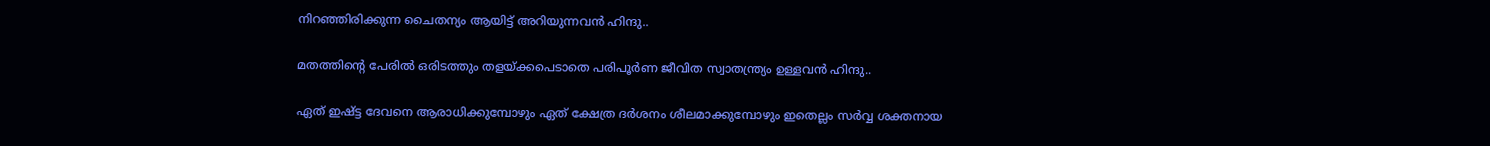നിറഞ്ഞിരിക്കുന്ന ചൈതന്യം ആയിട്ട് അറിയുന്നവന്‍ ഹിന്ദു..

മതത്തിന്‍റെ പേരില്‍ ഒരിടത്തും തളയ്ക്കപെടാതെ പരിപൂര്‍ണ ജീവിത സ്വാതന്ത്ര്യം ഉള്ളവന്‍ ഹിന്ദു..

ഏത് ഇഷ്ട്ട ദേവനെ ആരാധിക്കുമ്പോഴും ഏത് ക്ഷേത്ര ദര്‍ശനം ശീലമാക്കുമ്പോഴും ഇതെല്ലം സര്‍വ്വ ശക്തനായ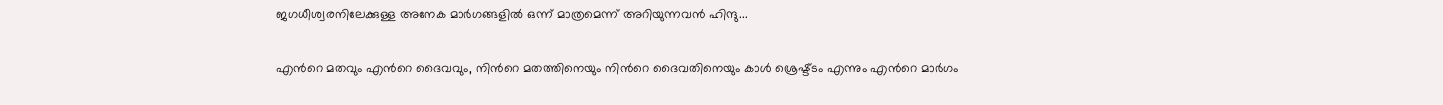ജഗധീശ്വരനിലേക്കുള്ള അനേക മാര്‍ഗങ്ങളില്‍ ഒന്ന് മാത്രമെന്ന് അറിയുന്നവന്‍ ഹിന്ദു...

എന്‍റെ മതവും എന്‍റെ ദൈവവും, നിന്‍റെ മതത്തിനെയും നിന്‍റെ ദൈവതിനെയും കാള്‍ ശ്രെഷ്ട്ടം എന്നും എന്‍റെ മാര്‍ഗം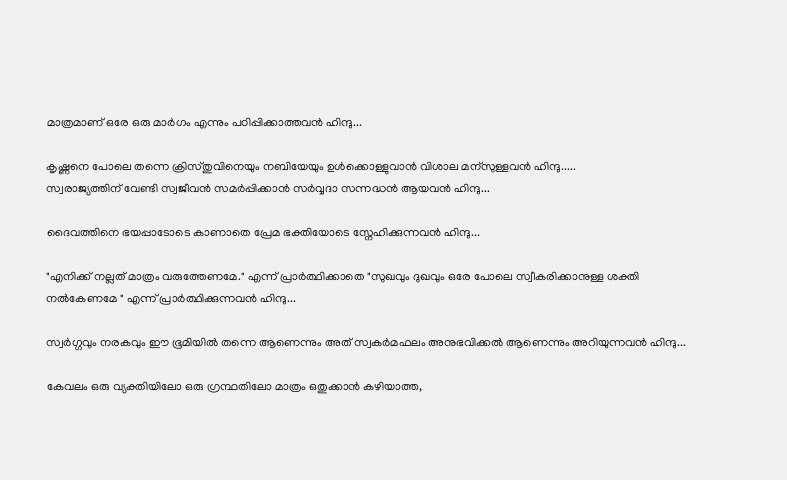മാത്രമാണ് ഒരേ ഒരു മാര്‍ഗം എന്നും പഠിപ്പിക്കാത്തവന്‍ ഹിന്ദു...

കൃഷ്ണനെ പോലെ തന്നെ ക്രിസ്തുവിനെയും നബിയേയും ഉള്‍ക്കൊള്ളുവാന്‍ വിശാല മന്സുള്ളവന്‍ ഹിന്ദു.....
സ്വരാജ്യത്തിന് വേണ്ടി സ്വജീവന്‍ സമര്‍പ്പിക്കാന്‍ സര്‍വ്വദാ സന്നദ്ധന്‍ ആയവന്‍ ഹിന്ദു...

ദൈവത്തിനെ ഭയപ്പാടോടെ കാണാതെ പ്രേമ ഭക്തിയോടെ സ്നേഹിക്കുന്നവന്‍ ഹിന്ദു...

"എനിക്ക് നല്ലത് മാത്രം വരുത്തേണമേ." എന്ന് പ്രാര്‍ത്ഥിക്കാതെ "സുഖവും ദുഖവും ഒരേ പോലെ സ്വീകരിക്കാനുള്ള ശക്തി നല്‍കേണമേ " എന്ന് പ്രാര്‍ത്ഥിക്കുന്നവന്‍ ഹിന്ദു...

സ്വര്‍ഗ്ഗവും നരകവും ഈ ഭൂമിയില്‍ തന്നെ ആണെന്നും അത് സ്വകര്‍മഫലം അനുഭവിക്കല്‍ ആണെന്നും അറിയുന്നവന്‍ ഹിന്ദു...

കേവലം ഒരു വ്യക്തിയിലോ ഒരു ഗ്രന്ഥതിലോ മാത്രം ഒതുക്കാന്‍ കഴിയാത്ത,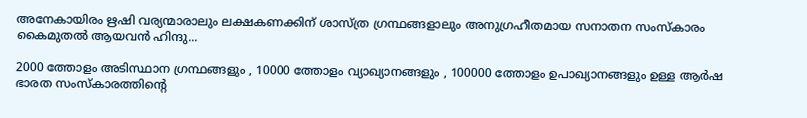അനേകായിരം ഋഷി വര്യന്മാരാലും ലക്ഷകണക്കിന് ശാസ്ത്ര ഗ്രന്ഥങ്ങളാലും അനുഗ്രഹീതമായ സനാതന സംസ്കാരം കൈമുതല്‍ ആയവന്‍ ഹിന്ദു...

2000 ത്തോളം അടിസ്ഥാന ഗ്രന്ഥങ്ങളും , 10000 ത്തോളം വ്യാഖ്യാനങ്ങളും , 100000 ത്തോളം ഉപാഖ്യാനങ്ങളും ഉള്ള ആര്‍ഷ ഭാരത സംസ്കാരത്തിന്‍റെ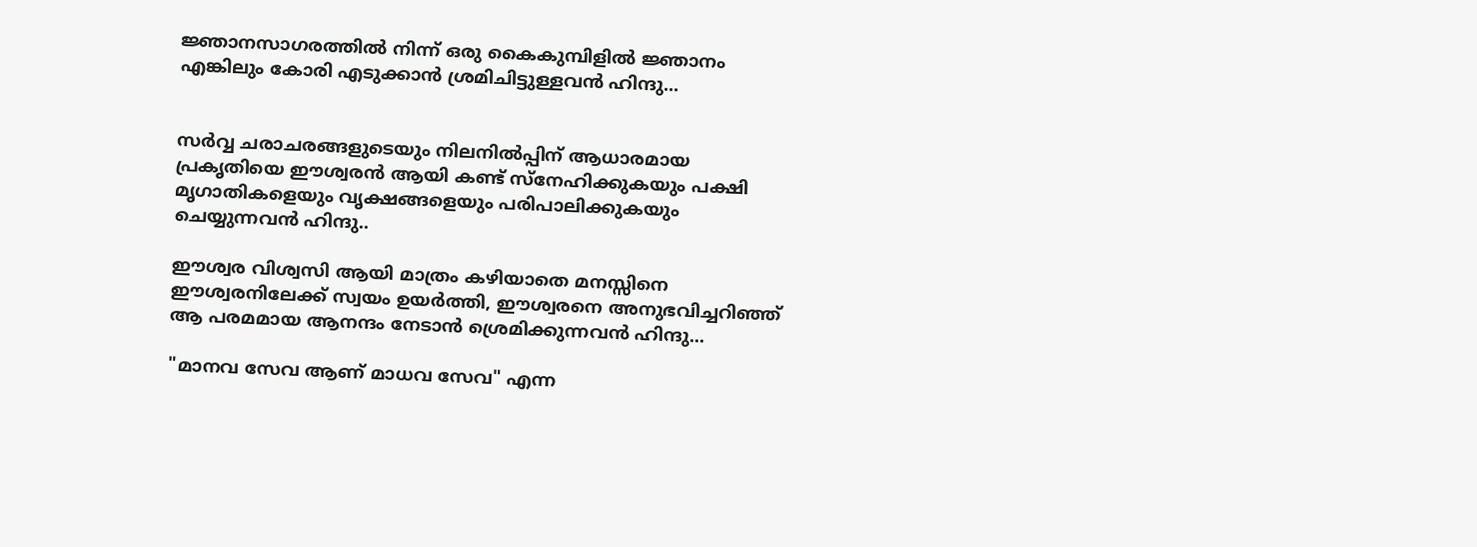ജ്ഞാനസാഗരത്തില്‍ നിന്ന് ഒരു കൈകുമ്പിളില്‍ ജ്ഞാനം എങ്കിലും കോരി എടുക്കാന്‍ ശ്രമിചിട്ടുള്ളവന്‍ ഹിന്ദു...


സര്‍വ്വ ചരാചരങ്ങളുടെയും നിലനില്‍പ്പിന് ആധാരമായ പ്രകൃതിയെ ഈശ്വരന്‍ ആയി കണ്ട് സ്നേഹിക്കുകയും പക്ഷി മൃഗാതികളെയും വൃക്ഷങ്ങളെയും പരിപാലിക്കുകയും ചെയ്യുന്നവന്‍ ഹിന്ദു..

ഈശ്വര വിശ്വസി ആയി മാത്രം കഴിയാതെ മനസ്സിനെ ഈശ്വരനിലേക്ക് സ്വയം ഉയര്‍ത്തി, ഈശ്വരനെ അനുഭവിച്ചറിഞ്ഞ് ആ പരമമായ ആനന്ദം നേടാന്‍ ശ്രെമിക്കുന്നവന്‍ ഹിന്ദു...

"മാനവ സേവ ആണ് മാധവ സേവ" എന്ന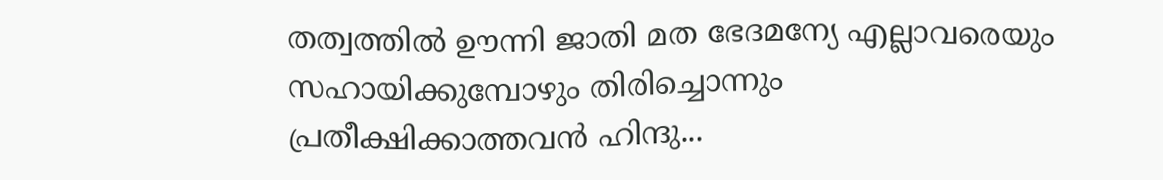തത്വത്തില്‍ ഊന്നി ജാതി മത ഭേദമന്യേ എല്ലാവരെയും സഹായിക്കുമ്പോഴും തിരിച്ചൊന്നും പ്രതീക്ഷിക്കാത്തവന്‍ ഹിന്ദു...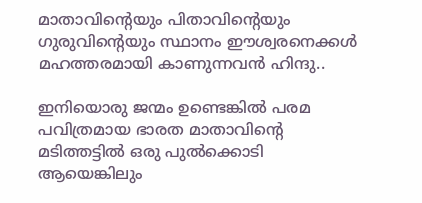മാതാവിന്‍റെയും പിതാവിന്‍റെയും ഗുരുവിന്‍റെയും സ്ഥാനം ഈശ്വരനെക്കള്‍ മഹത്തരമായി കാണുന്നവന്‍ ഹിന്ദു..

ഇനിയൊരു ജന്മം ഉണ്ടെങ്കില്‍ പരമ പവിത്രമായ ഭാരത മാതാവിന്‍റെ മടിത്തട്ടില്‍ ഒരു പുല്‍ക്കൊടി ആയെങ്കിലും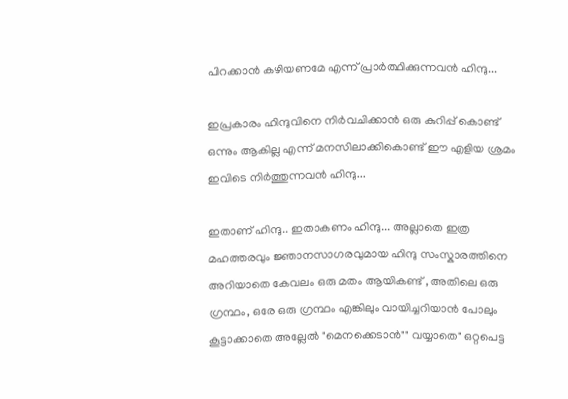പിറക്കാന്‍ കഴിയണമേ എന്ന് പ്രാര്‍ത്ഥിക്കുന്നവന്‍ ഹിന്ദു...

ഇപ്രകാരം ഹിന്ദുവിനെ നിര്‍വചിക്കാന്‍ ഒരു കുറിപ്പ് കൊണ്ട് ഒന്നും ആകില്ല എന്ന് മനസിലാക്കികൊണ്ട് ഈ എളിയ ശ്രമം ഇവിടെ നിര്‍ത്തുന്നവന്‍ ഹിന്ദു...

ഇതാണ് ഹിന്ദു.. ഇതാകണം ഹിന്ദു... അല്ലാതെ ഇത്ര മഹത്തരവും ജ്ഞാനസാഗരവുമായ ഹിന്ദു സംസ്കാരത്തിനെ അറിയാതെ കേവലം ഒരു മതം ആയികണ്ട് , അതിലെ ഒരു ഗ്രന്ഥം, ഒരേ ഒരു ഗ്രന്ഥം എങ്കിലും വായിച്ചറിയാന്‍ പോലും കൂട്ടാക്കാതെ അല്ലേല്‍ "മെനക്കെടാന്‍"" വയ്യാതെ" ഒറ്റപെട്ട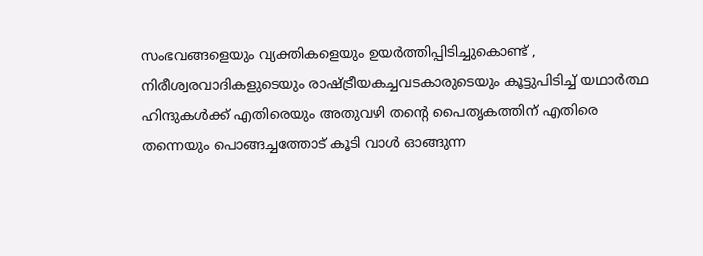സംഭവങ്ങളെയും വ്യക്തികളെയും ഉയര്‍ത്തിപ്പിടിച്ചുകൊണ്ട് , നിരീശ്വരവാദികളുടെയും രാഷ്ട്രീയകച്ചവടകാരുടെയും കൂട്ടുപിടിച്ച് യഥാര്‍ത്ഥ ഹിന്ദുകള്‍ക്ക്‌ എതിരെയും അതുവഴി തന്‍റെ പൈതൃകത്തിന് എതിരെ തന്നെയും പൊങ്ങച്ചത്തോട് കൂടി വാള്‍ ഓങ്ങുന്ന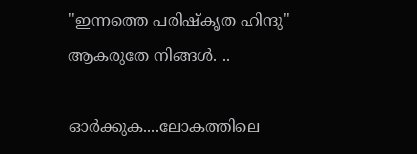"ഇന്നത്തെ പരിഷ്കൃത ഹിന്ദു" ആകരുതേ നിങ്ങള്‍. ..

ഓര്‍ക്കുക....ലോകത്തിലെ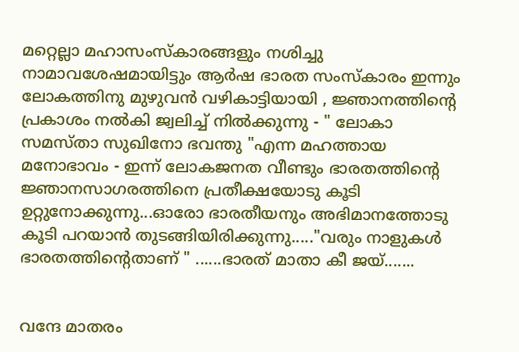മറ്റെല്ലാ മഹാസംസ്കാരങ്ങളും നശിച്ചു നാമാവശേഷമായിട്ടും ആര്‍ഷ ഭാരത സംസ്കാരം ഇന്നും ലോകത്തിനു മുഴുവന്‍ വഴികാട്ടിയായി , ജ്ഞാനത്തിന്റെ പ്രകാശം നല്‍കി ജ്വലിച്ച് നില്‍ക്കുന്നു - " ലോകാ സമസ്താ സുഖിനോ ഭവന്തു "എന്ന മഹത്തായ മനോഭാവം - ഇന്ന് ലോകജനത വീണ്ടും ഭാരതത്തിന്‍റെ ജ്ഞാനസാഗരത്തിനെ പ്രതീക്ഷയോടു കൂടി ഉറ്റുനോക്കുന്നു...ഓരോ ഭാരതീയനും അഭിമാനത്തോടു കൂടി പറയാന്‍ തുടങ്ങിയിരിക്കുന്നു....."വരും നാളുകള്‍ ഭാരതത്തിന്‍റെതാണ് " ......ഭാരത് മാതാ കീ ജയ്.......


വന്ദേ മാതരം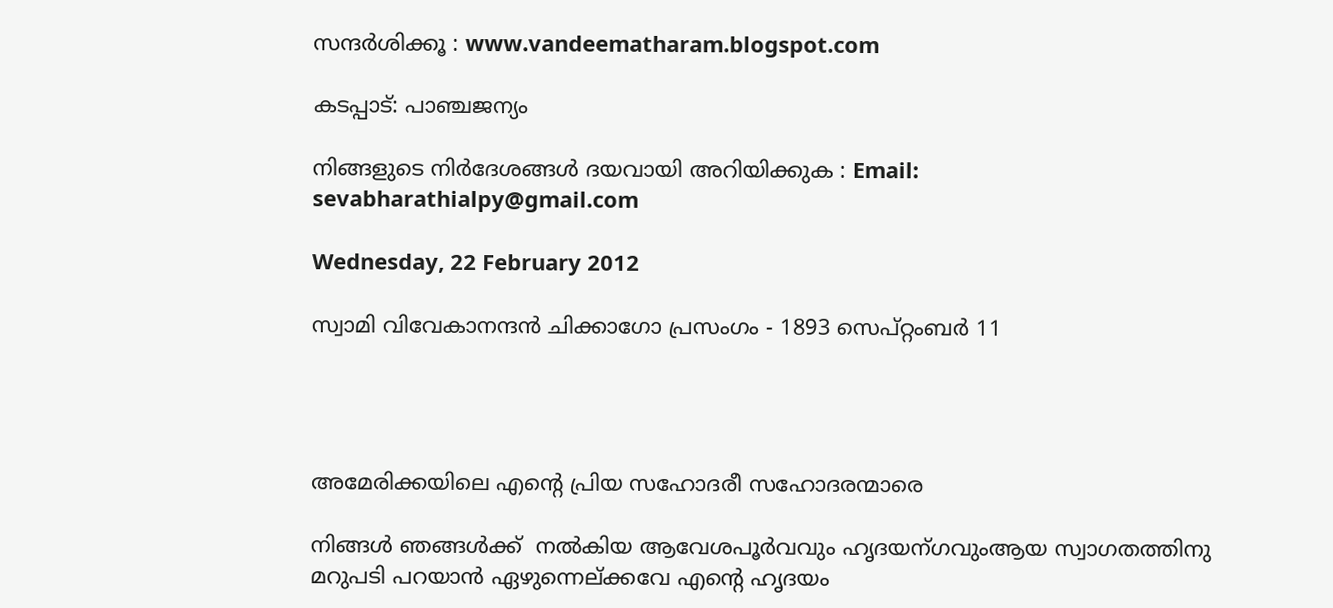സന്ദര്‍ശിക്കൂ : www.vandeematharam.blogspot.com

കടപ്പാട്: പാഞ്ചജന്യം

നിങ്ങളുടെ നിര്‍ദേശങ്ങള്‍ ദയവായി അറിയിക്കുക : Email: sevabharathialpy@gmail.com

Wednesday, 22 February 2012

സ്വാമി വിവേകാനന്ദന്‍ ചിക്കാഗോ പ്രസംഗം - 1893 സെപ്റ്റംബര്‍ 11




അമേരിക്കയിലെ എന്‍റെ പ്രിയ സഹോദരീ സഹോദരന്മാരെ

നിങ്ങള്‍ ഞങ്ങള്‍ക്ക്  നല്‍കിയ ആവേശപൂര്‍വവും ഹൃദയന്ഗവുംആയ സ്വാഗതത്തിനു മറുപടി പറയാന്‍ ഏഴുന്നെല്ക്കവേ എന്‍റെ ഹൃദയം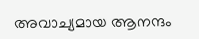അവാച്യമായ ആനന്ദം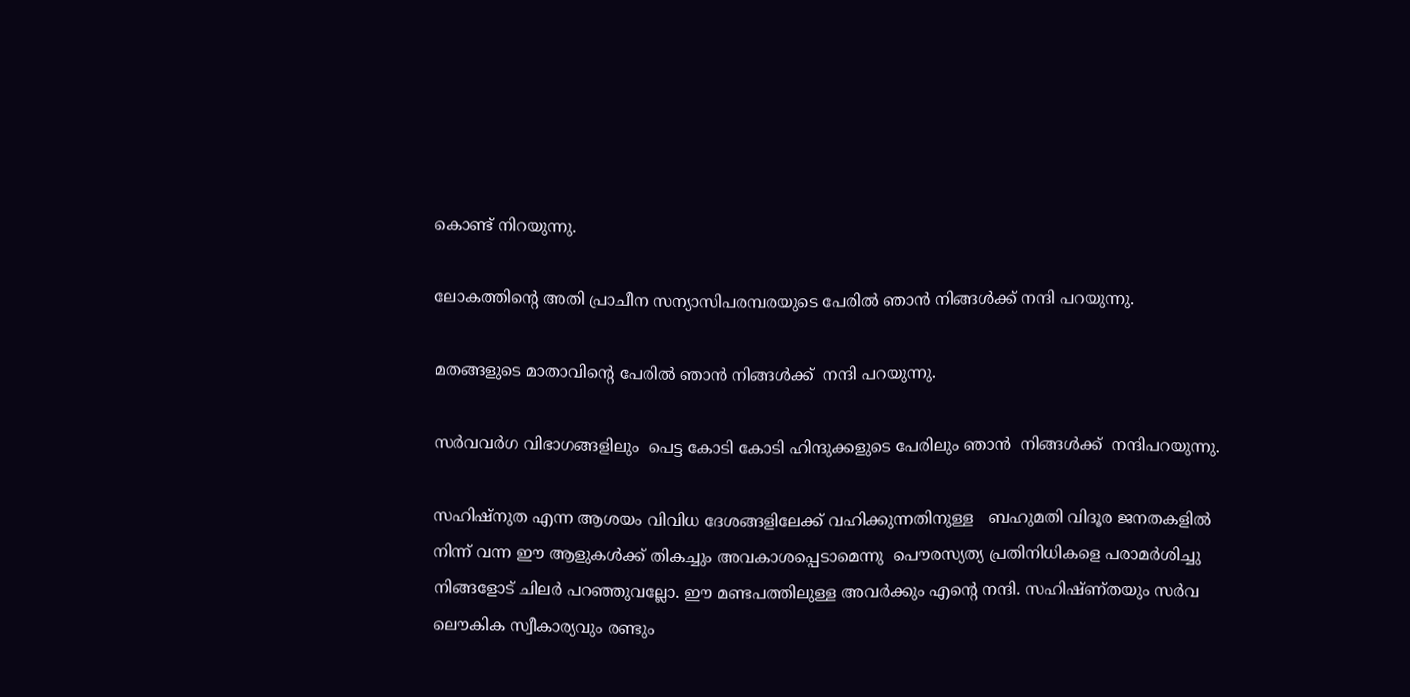കൊണ്ട് നിറയുന്നു.

ലോകത്തിന്‍റെ അതി പ്രാചീന സന്യാസിപരമ്പരയുടെ പേരില്‍ ഞാന്‍ നിങ്ങള്‍ക്ക് നന്ദി പറയുന്നു.

മതങ്ങളുടെ മാതാവിന്‍റെ പേരില്‍ ഞാന്‍ നിങ്ങള്‍ക്ക്  നന്ദി പറയുന്നു.

സര്‍വവര്‍ഗ വിഭാഗങ്ങളിലും  പെട്ട കോടി കോടി ഹിന്ദുക്കളുടെ പേരിലും ഞാന്‍  നിങ്ങള്‍ക്ക്  നന്ദിപറയുന്നു.

സഹിഷ്നുത എന്ന ആശയം വിവിധ ദേശങ്ങളിലേക്ക് വഹിക്കുന്നതിനുള്ള   ബഹുമതി വിദൂര ജനതകളില്‍ നിന്ന് വന്ന ഈ ആളുകള്‍ക്ക് തികച്ചും അവകാശപ്പെടാമെന്നു  പൌരസ്യത്യ പ്രതിനിധികളെ പരാമര്‍ശിച്ചു നിങ്ങളോട് ചിലര്‍ പറഞ്ഞുവല്ലോ. ഈ മണ്ടപത്തിലുള്ള അവര്‍ക്കും എന്‍റെ നന്ദി. സഹിഷ്ണ്തയും സര്‍വ ലൌകിക സ്വീകാര്യവും രണ്ടും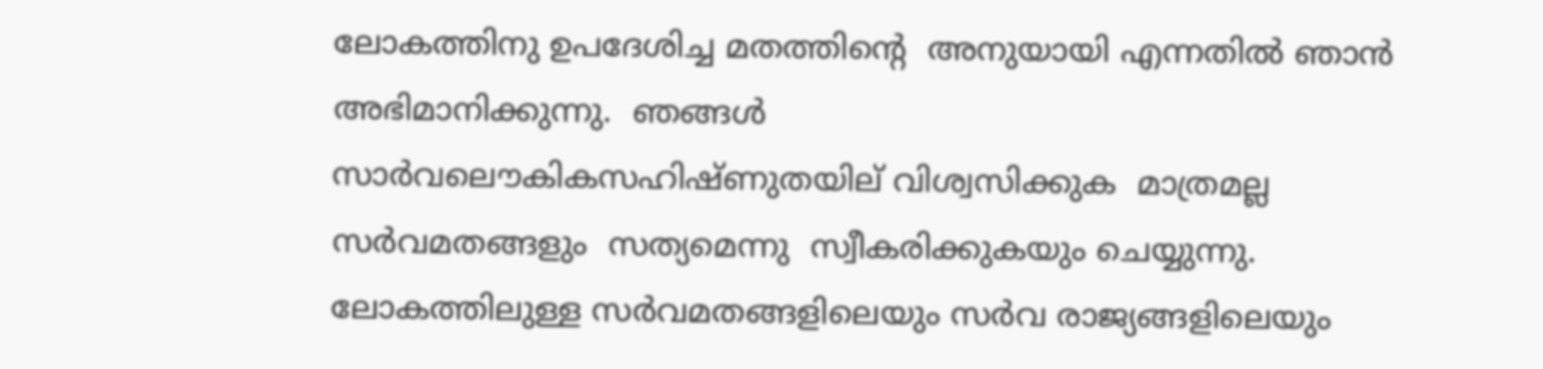ലോകത്തിനു ഉപദേശിച്ച മതത്തിന്‍റെ  അനുയായി എന്നതില്‍ ഞാന്‍ അഭിമാനിക്കുന്നു.  ഞങ്ങള്‍     സാര്‍വലൌകികസഹിഷ്ണുതയില് ‍വിശ്വസിക്കുക  മാത്രമല്ല സര്‍വമതങ്ങളും  സത്യമെന്നു  സ്വീകരിക്കുകയും ചെയ്യുന്നു. ലോകത്തിലുള്ള സര്‍വമതങ്ങളിലെയും സര്‍വ രാജ്യങ്ങളിലെയും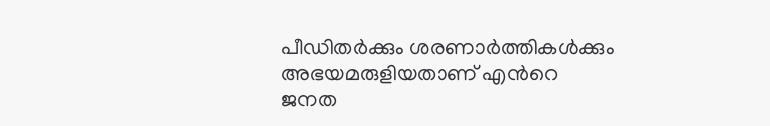പീഡിതര്‍ക്കും ശരണാര്‍ത്തികള്‍ക്കും അഭയമരുളിയതാണ് എന്‍റെ  ജനത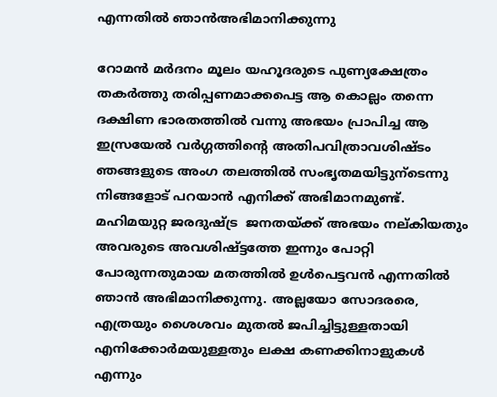എന്നതില്‍ ഞാന്‍അഭിമാനിക്കുന്നു

റോമന്‍ മര്‍ദനം മൂലം യഹൂദരുടെ പുണ്യക്ഷേത്രം തകര്‍ത്തു തരിപ്പണമാക്കപെട്ട ആ കൊല്ലം തന്നെ  ദക്ഷിണ ഭാരതത്തില്‍ വന്നു അഭയം പ്രാപിച്ച ആ ഇസ്രയേല്‍ വര്‍ഗ്ഗത്തിന്റെ അതിപവിത്രാവശിഷ്ടം ഞങ്ങളുടെ അംഗ തലത്തില്‍ സംഭൃതമയിട്ടുന്ടെന്നു നിങ്ങളോട് പറയാന്‍ എനിക്ക് അഭിമാനമുണ്ട്. മഹിമയുറ്റ ജരദുഷ്ട്ര  ജനതയ്ക്ക് അഭയം നല്കിയതും അവരുടെ അവശിഷ്ട്ടത്തേ ഇന്നും പോറ്റി പോരുന്നതുമായ മതത്തില്‍ ഉള്‍പെട്ടവന്‍ എന്നതില്‍ ഞാന്‍ അഭിമാനിക്കുന്നു. അല്ലയോ സോദരരെ, എത്രയും ശൈശവം മുതല്‍ ജപിച്ചിട്ടുള്ളതായി എനിക്കോര്‍മയുള്ളതും ലക്ഷ കണക്കിനാളുകള്‍ എന്നും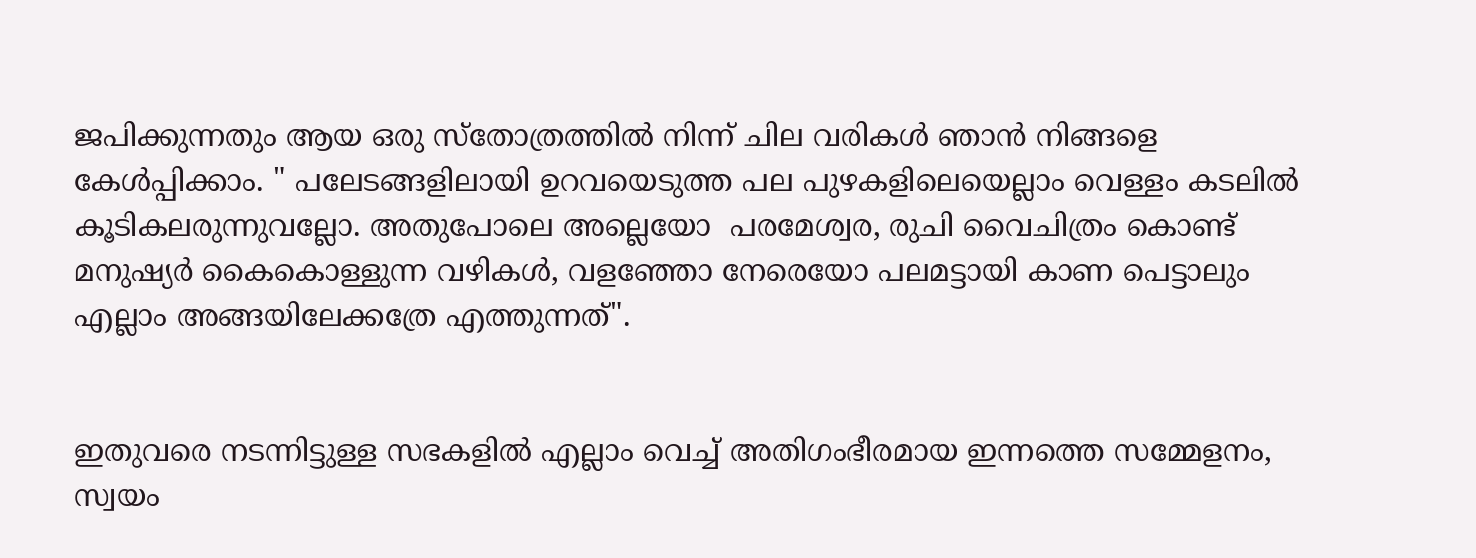ജപിക്കുന്നതും ആയ ഒരു സ്തോത്രത്തില്‍ നിന്ന് ചില വരികള്‍ ഞാന്‍ നിങ്ങളെ കേള്‍പ്പിക്കാം. " പലേടങ്ങളിലായി ഉറവയെടുത്ത പല പുഴകളിലെയെല്ലാം വെള്ളം കടലില്‍ കൂടികലരുന്നുവല്ലോ. അതുപോലെ അല്ലെയോ  പരമേശ്വര, രുചി വൈചിത്രം കൊണ്ട് മനുഷ്യര്‍ കൈകൊള്ളുന്ന വഴികള്‍, വളഞ്ഞോ നേരെയോ പലമട്ടായി കാണ പെട്ടാലും എല്ലാം അങ്ങയിലേക്കത്രേ എത്തുന്നത്‌".


ഇതുവരെ നടന്നിട്ടുള്ള സഭകളില്‍ എല്ലാം വെച്ച് അതിഗംഭീരമായ ഇന്നത്തെ സമ്മേളനം, സ്വയം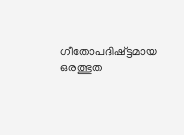ഗീതോപദിഷ്ട്ടമായ ഒരത്ഭുത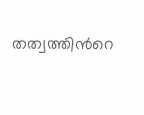തത്വത്തിന്‍റെ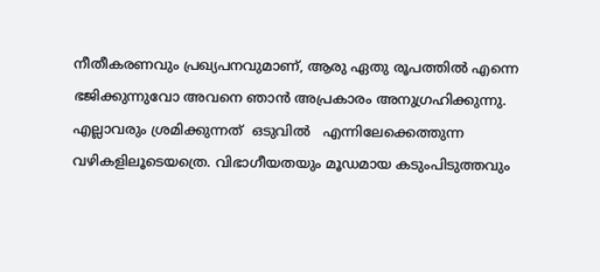നീതീകരണവും പ്രഖ്യപനവുമാണ്, ആരു ഏതു രൂപത്തില്‍ എന്നെ  ഭജിക്കുന്നുവോ അവനെ ഞാന്‍ അപ്രകാരം അനുഗ്രഹിക്കുന്നു. എല്ലാവരും ശ്രമിക്കുന്നത്  ഒടുവില്‍   എന്നിലേക്കെത്തുന്ന വഴികളിലൂടെയത്രെ. വിഭാഗീയതയും മൂഡമായ കടുംപിടുത്തവും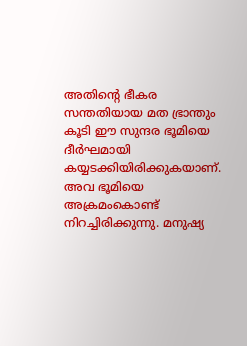അതിന്‍റെ ഭീകര സന്തതിയായ മത ഭ്രാന്തും കൂടി ഈ സുന്ദര ഭൂമിയെ ദീര്‍ഘമായി കയ്യടക്കിയിരിക്കുകയാണ്. അവ ഭൂമിയെ അക്രമംകൊണ്ട് നിറച്ചിരിക്കുന്നു. മനുഷ്യ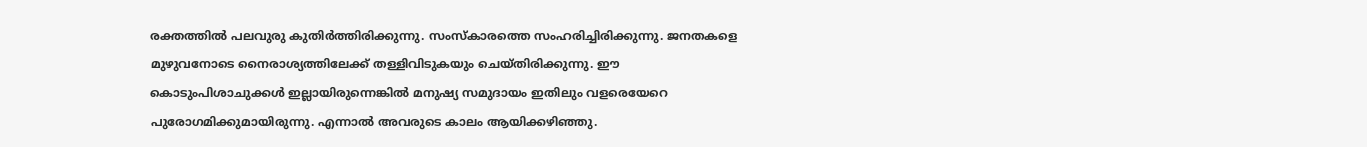രക്തത്തില്‍ പലവുരു കുതിര്‍ത്തിരിക്കുന്നു. സംസ്കാരത്തെ സംഹരിച്ചിരിക്കുന്നു. ജനതകളെ മുഴുവനോടെ നൈരാശ്യത്തിലേക്ക് തള്ളിവിടുകയും ചെയ്തിരിക്കുന്നു. ഈ കൊടുംപിശാചുക്കള്‍ ഇല്ലായിരുന്നെങ്കില്‍ മനുഷ്യ സമുദായം ഇതിലും വളരെയേറെ പുരോഗമിക്കുമായിരുന്നു. എന്നാല്‍ അവരുടെ കാലം ആയിക്കഴിഞ്ഞു.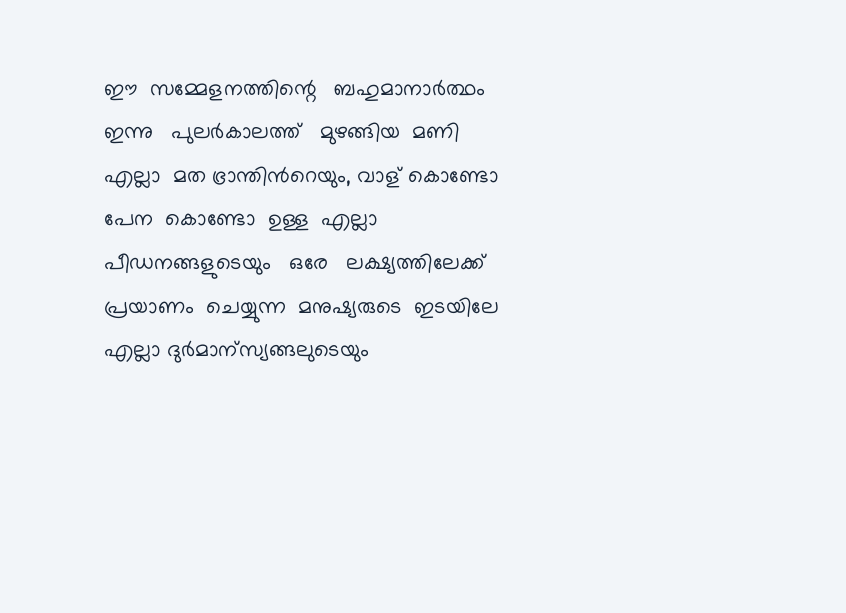ഈ  സമ്മേളനത്തിന്റെ   ബഹുമാനാര്‍ത്ഥം ഇന്നു   പുലര്‍കാലത്ത്   മുഴങ്ങിയ  മണി  എല്ലാ  മത ഭ്രാന്തിന്‍റെയും, വാള് കൊണ്ടോ  പേന  കൊണ്ടോ  ഉള്ള  എല്ലാ  പീഡനങ്ങളുടെയും   ഒരേ   ലക്ഷ്യത്തിലേക്ക്  പ്രയാണം  ചെയ്യുന്ന  മനുഷ്യരുടെ  ഇടയിലേ  എല്ലാ ദുര്‍മാന്സ്യങ്ങലുടെയും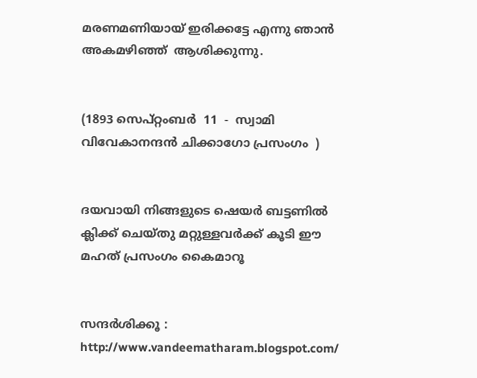മരണമണിയായ് ഇരിക്കട്ടേ എന്നു ഞാന്‍  അകമഴിഞ്ഞ്  ആശിക്കുന്നു.


(1893 സെപ്റ്റംബര്‍  11  -  സ്വാമി വിവേകാനന്ദന്‍ ചിക്കാഗോ പ്രസംഗം  )


ദയവായി നിങ്ങളുടെ ഷെയര്‍ ബട്ടണില്‍ ക്ലിക്ക് ചെയ്തു മറ്റുള്ളവര്‍ക്ക് കൂടി ഈ മഹത് പ്രസംഗം കൈമാറൂ


സന്ദര്‍ശിക്കൂ :    http://www.vandeematharam.blogspot.com/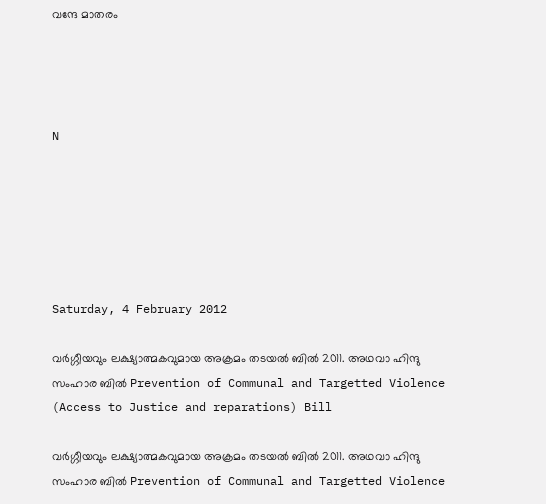വന്ദേ മാതരം




N






Saturday, 4 February 2012

വര്‍ഗ്ഗീയവും ലക്ഷ്യാത്മകവുമായ അക്രമം തടയല്‍ ബില്‍ 2011. അഥവാ ഹിന്ദു സംഹാര ബില്‍ Prevention of Communal and Targetted Violence (Access to Justice and reparations) Bill

വര്‍ഗ്ഗീയവും ലക്ഷ്യാത്മകവുമായ അക്രമം തടയല്‍ ബില്‍ 2011. അഥവാ ഹിന്ദു സംഹാര ബില്‍ Prevention of Communal and Targetted Violence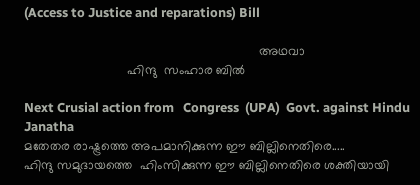(Access to Justice and reparations) Bill

                                                                  അഥവാ
                             ഹിന്ദു  സംഹാര ബില്‍

Next Crusial action from   Congress  (UPA)  Govt. against Hindu Janatha
മതേതര രാഷ്ട്രത്തെ അപമാനിക്കുന്ന ഈ ബില്ലിനെതിരെ.....
ഹിന്ദു സമുദായത്തെ  ഹിംസിക്കുന്ന ഈ ബില്ലിനെതിരെ ശക്തിയായി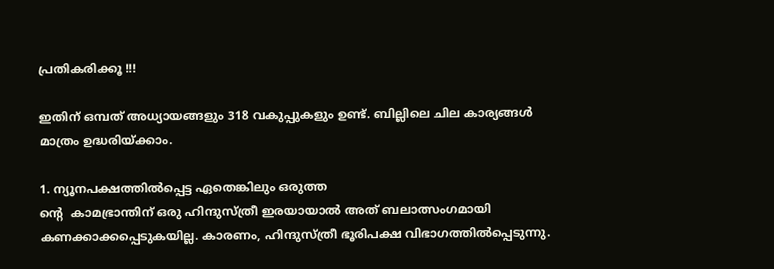പ്രതികരിക്കൂ !!!

ഇതിന്‌ ഒമ്പത്‌ അധ്യായങ്ങളും 318 വകുപ്പുകളും ഉണ്ട്‌. ബില്ലിലെ ചില കാര്യങ്ങള്‍ മാത്രം ഉദ്ധരിയ്ക്കാം.

1. ന്യൂനപക്ഷത്തില്‍പ്പെട്ട ഏതെങ്കിലും ഒരുത്ത
ന്‍റെ  കാമഭ്രാന്തിന്‌ ഒരു ഹിന്ദുസ്ത്രീ ഇരയായാല്‍ അത്‌ ബലാത്സംഗമായി കണക്കാക്കപ്പെടുകയില്ല. കാരണം, ഹിന്ദുസ്ത്രീ ഭൂരിപക്ഷ വിഭാഗത്തില്‍പ്പെടുന്നു.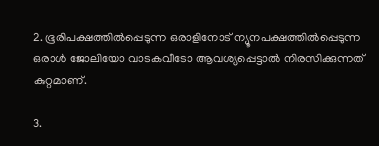2. ഭൂരിപക്ഷത്തില്‍പ്പെടുന്ന ഒരാളിനോട്‌ ന്യൂനപക്ഷത്തില്‍പ്പെടുന്ന ഒരാള്‍ ജോലിയോ വാടകവീടോ ആവശ്യപ്പെട്ടാല്‍ നിരസിക്കുന്നത്‌ കുറ്റമാണ്‌.

3.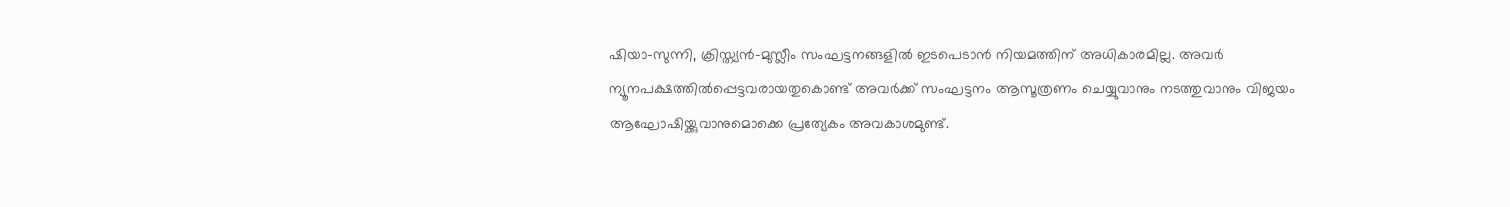ഷിയാ-സുന്നി, ക്രിസ്ത്യന്‍-മുസ്ലീം സംഘട്ടനങ്ങളില്‍ ഇടപെടാന്‍ നിയമത്തിന്‌ അധികാരമില്ല. അവര്‍ ന്യൂനപക്ഷത്തില്‍പ്പെട്ടവരായതുകൊണ്ട്‌ അവര്‍ക്ക്‌ സംഘട്ടനം ആസൂത്രണം ചെയ്യുവാനും നടത്തുവാനും വിജയം ആഘോഷിയ്ക്കുവാനുമൊക്കെ പ്രത്യേകം അവകാശമുണ്ട്‌.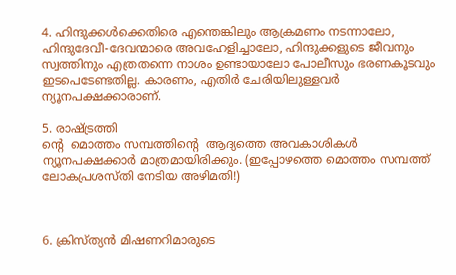4. ഹിന്ദുക്കള്‍ക്കെതിരെ എന്തെങ്കിലും ആക്രമണം നടന്നാലോ, ഹിന്ദുദേവീ-ദേവന്മാരെ അവഹേളിച്ചാലോ, ഹിന്ദുക്കളുടെ ജീവനും സ്വത്തിനും എത്രതന്നെ നാശം ഉണ്ടായാലോ പോലീസും ഭരണകൂടവും ഇടപെടേണ്ടതില്ല. കാരണം, എതിര്‍ ചേരിയിലുള്ളവര്‍ ന്യൂനപക്ഷക്കാരാണ്‌.

5. രാഷ്ട്രത്തി
ന്‍റെ  മൊത്തം സമ്പത്തിന്‍റെ  ആദ്യത്തെ അവകാശികള്‍ ന്യൂനപക്ഷക്കാര്‍ മാത്രമായിരിക്കും. (ഇപ്പോഴത്തെ മൊത്തം സമ്പത്ത്‌ ലോകപ്രശസ്തി നേടിയ അഴിമതി!)



6. ക്രിസ്ത്യന്‍ മിഷണറിമാരുടെ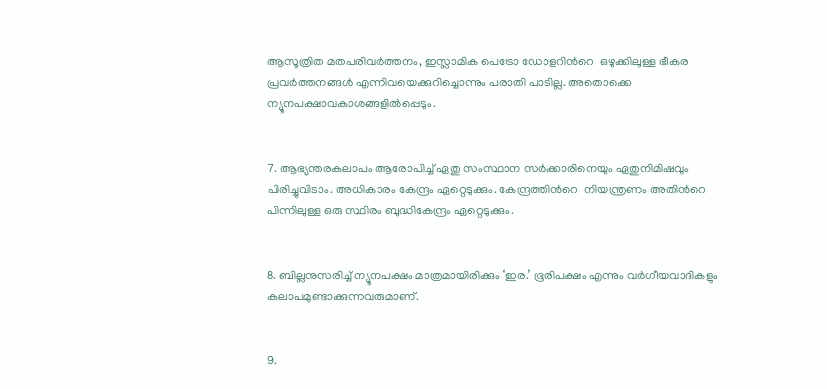ആസൂത്രിത മതപരിവര്‍ത്തനം, ഇസ്ലാമിക പെട്രോ ഡോളറിന്‍റെ  ഒഴുക്കിലുള്ള ഭീകര പ്രവര്‍ത്തനങ്ങള്‍ എന്നിവയെക്കുറിച്ചൊന്നും പരാതി പാടില്ല. അതൊക്കെ ന്യൂനപക്ഷാവകാശങ്ങളില്‍പ്പെടും.


7. ആഭ്യന്തരകലാപം ആരോപിച്ച്‌ ഏതു സംസ്ഥാന സര്‍ക്കാരിനെയും ഏതുനിമിഷവും പിരിച്ചുവിടാം. അധികാരം കേന്ദ്രം ഏറ്റെടുക്കും. കേന്ദ്രത്തിന്‍റെ  നിയന്ത്രണം അതിന്‍റെ  പിന്നിലുള്ള ഒരു സ്ഥിരം ബുദ്ധികേന്ദ്രം ഏറ്റെടുക്കും.


8. ബില്ലനുസരിച്ച്‌ ന്യൂനപക്ഷം മാത്രമായിരിക്കും ‘ഇര.’ ഭൂരിപക്ഷം എന്നും വര്‍ഗീയവാദികളും കലാപമുണ്ടാക്കുന്നവരുമാണ്‌.


9.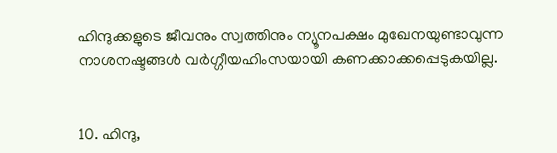ഹിന്ദുക്കളുടെ ജീവനും സ്വത്തിനും ന്യൂനപക്ഷം മുഖേനയുണ്ടാവുന്ന നാശനഷ്ടങ്ങള്‍ വര്‍ഗ്ഗീയഹിംസയായി കണക്കാക്കപ്പെടുകയില്ല.


10. ഹിന്ദു,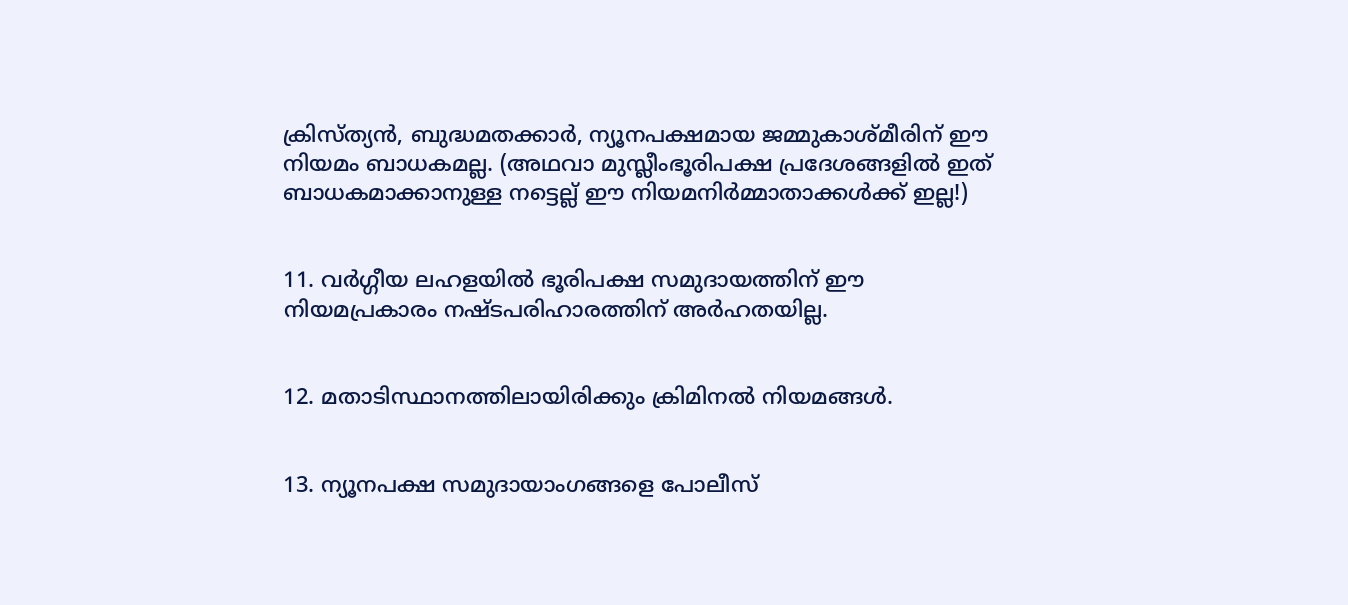ക്രിസ്ത്യന്‍, ബുദ്ധമതക്കാര്‍, ന്യൂനപക്ഷമായ ജമ്മുകാശ്മീരിന്‌ ഈ നിയമം ബാധകമല്ല. (അഥവാ മുസ്ലീംഭൂരിപക്ഷ പ്രദേശങ്ങളില്‍ ഇത്‌ ബാധകമാക്കാനുള്ള നട്ടെല്ല്‌ ഈ നിയമനിര്‍മ്മാതാക്കള്‍ക്ക്‌ ഇല്ല!)


11. വര്‍ഗ്ഗീയ ലഹളയില്‍ ഭൂരിപക്ഷ സമുദായത്തിന്‌ ഈ നിയമപ്രകാരം നഷ്ടപരിഹാരത്തിന്‌ അര്‍ഹതയില്ല.


12. മതാടിസ്ഥാനത്തിലായിരിക്കും ക്രിമിനല്‍ നിയമങ്ങള്‍.


13. ന്യൂനപക്ഷ സമുദായാംഗങ്ങളെ പോലീസ്‌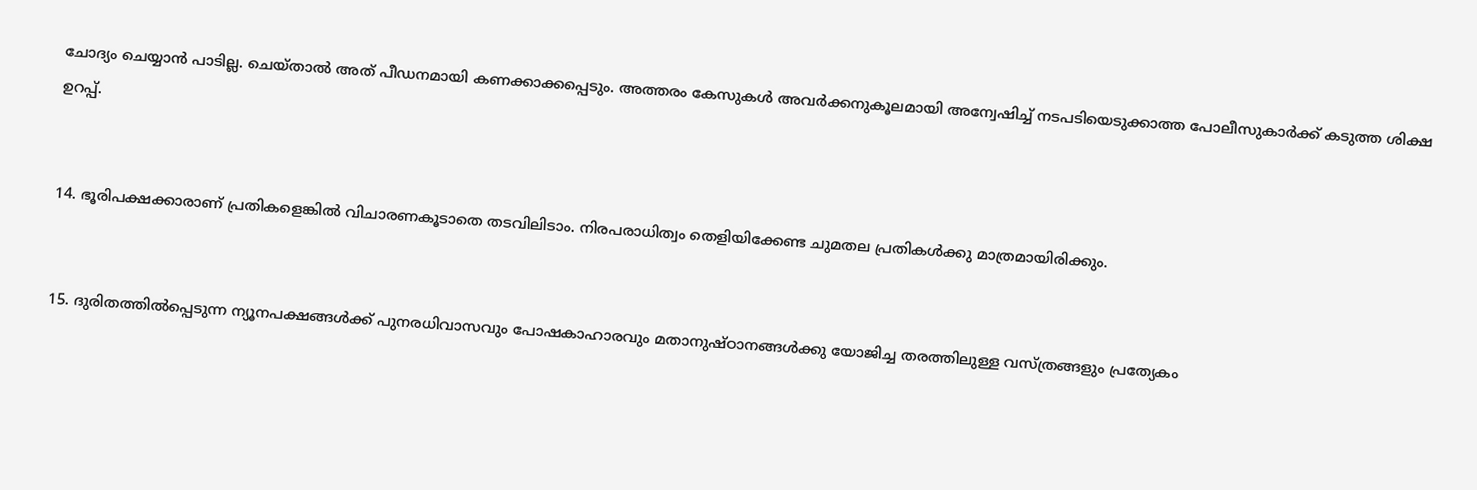ചോദ്യം ചെയ്യാന്‍ പാടില്ല. ചെയ്താല്‍ അത്‌ പീഡനമായി കണക്കാക്കപ്പെടും. അത്തരം കേസുകള്‍ അവര്‍ക്കനുകൂലമായി അന്വേഷിച്ച്‌ നടപടിയെടുക്കാത്ത പോലീസുകാര്‍ക്ക്‌ കടുത്ത ശിക്ഷ ഉറപ്പ്‌.


14. ഭൂരിപക്ഷക്കാരാണ്‌ പ്രതികളെങ്കില്‍ വിചാരണകൂടാതെ തടവിലിടാം. നിരപരാധിത്വം തെളിയിക്കേണ്ട ചുമതല പ്രതികള്‍ക്കു മാത്രമായിരിക്കും.


15. ദുരിതത്തില്‍പ്പെടുന്ന ന്യൂനപക്ഷങ്ങള്‍ക്ക്‌ പുനരധിവാസവും പോഷകാഹാരവും മതാനുഷ്ഠാനങ്ങള്‍ക്കു യോജിച്ച തരത്തിലുള്ള വസ്ത്രങ്ങളും പ്രത്യേകം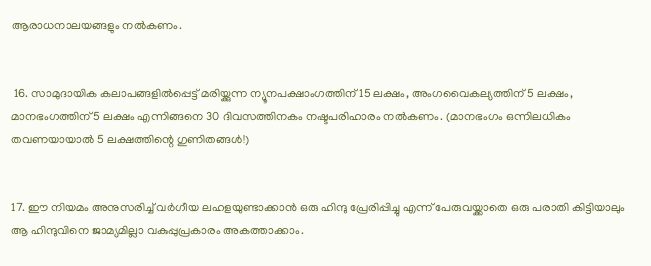ആരാധനാലയങ്ങളും നല്‍കണം.


 16. സാമുദായിക കലാപങ്ങളില്‍പ്പെട്ട്‌ മരിയ്ക്കുന്ന ന്യൂനപക്ഷാംഗത്തിന്‌ 15 ലക്ഷം, അംഗവൈകല്യത്തിന്‌ 5 ലക്ഷം, മാനഭംഗത്തിന്‌ 5 ലക്ഷം എന്നിങ്ങനെ 30 ദിവസത്തിനകം നഷ്ടപരിഹാരം നല്‍കണം. (മാനഭംഗം ഒന്നിലധികം തവണയായാല്‍ 5 ലക്ഷത്തിന്റെ ഗുണിതങ്ങള്‍!)


17. ഈ നിയമം അനുസരിച്ച്‌ വര്‍ഗീയ ലഹളയുണ്ടാക്കാന്‍ ഒരു ഹിന്ദു പ്രേരിപ്പിച്ചു എന്ന്‌ പേരുവയ്ക്കാതെ ഒരു പരാതി കിട്ടിയാലും ആ ഹിന്ദുവിനെ ജാമ്യമില്ലാ വകുപ്പുപ്രകാരം അകത്താക്കാം.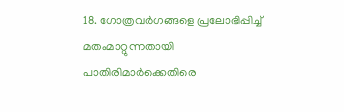18. ഗോത്രവര്‍ഗങ്ങളെ പ്രലോഭിപ്പിച്ച്‌ മതംമാറ്റുന്നതായി പാതിരിമാര്‍ക്കെതിരെ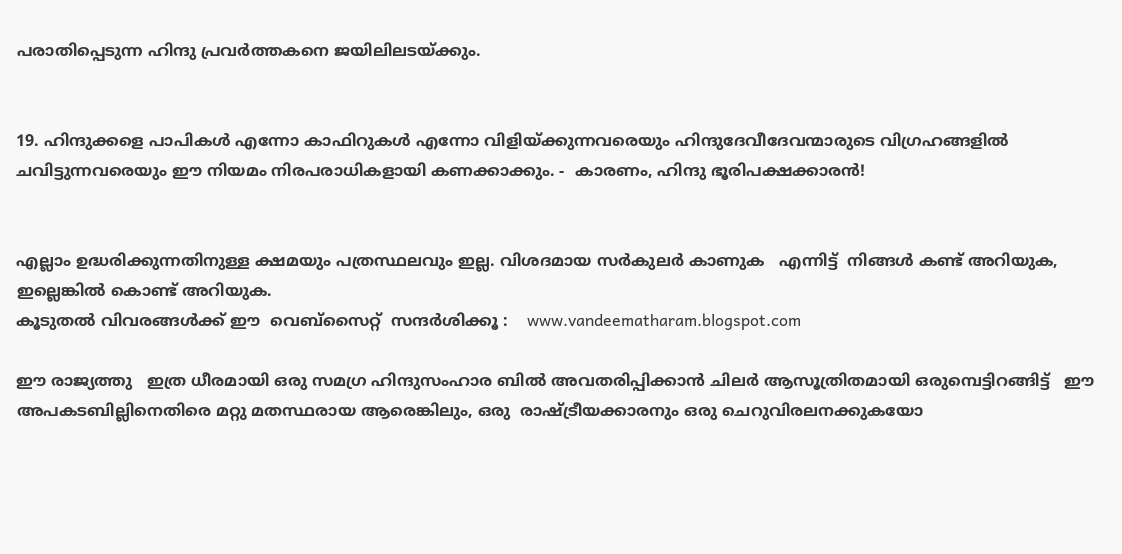പരാതിപ്പെടുന്ന ഹിന്ദു പ്രവര്‍ത്തകനെ ജയിലിലടയ്ക്കും.


19. ഹിന്ദുക്കളെ പാപികള്‍ എന്നോ കാഫിറുകള്‍ എന്നോ വിളിയ്ക്കുന്നവരെയും ഹിന്ദുദേവീദേവന്മാരുടെ വിഗ്രഹങ്ങളില്‍ ചവിട്ടുന്നവരെയും ഈ നിയമം നിരപരാധികളായി കണക്കാക്കും. -  കാരണം, ഹിന്ദു ഭൂരിപക്ഷക്കാരന്‍!


എല്ലാം ഉദ്ധരിക്കുന്നതിനുള്ള ക്ഷമയും പത്രസ്ഥലവും ഇല്ല. വിശദമായ സര്‍കുലര്‍ കാണുക   എന്നിട്ട്  നിങ്ങള്‍ കണ്ട്‌ അറിയുക, ഇല്ലെങ്കില്‍ കൊണ്ട്‌ അറിയുക.
കൂടുതല്‍ വിവരങ്ങള്‍ക്ക് ഈ  വെബ്സൈറ്റ്  സന്ദര്‍ശിക്കൂ :    www.vandeematharam.blogspot.com

ഈ രാജ്യത്തു   ഇത്ര ധീരമായി ഒരു സമഗ്ര ഹിന്ദുസംഹാര ബില്‍ അവതരിപ്പിക്കാന്‍ ചിലര്‍ ആസൂത്രിതമായി ഒരുമ്പെട്ടിറങ്ങിട്ട്   ഈ അപകടബില്ലിനെതിരെ മറ്റു മതസ്ഥരായ ആരെങ്കിലും, ഒരു  രാഷ്ട്രീയക്കാരനും ഒരു ചെറുവിരലനക്കുകയോ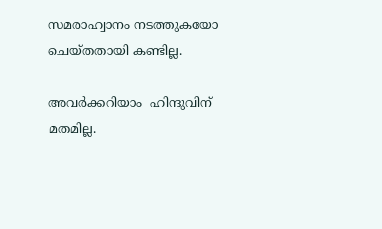സമരാഹ്വാനം നടത്തുകയോ ചെയ്തതായി കണ്ടില്ല.

അവര്‍ക്കറിയാം  ഹിന്ദുവിന്‌ മതമില്ല.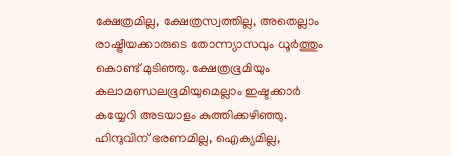ക്ഷേത്രമില്ല, ക്ഷേത്രസ്വത്തില്ല, അതെല്ലാം രാഷ്ട്രീയക്കാരുടെ തോന്ന്യാസവും ധൂര്‍ത്തും കൊണ്ട്‌ മുടിഞ്ഞു. ക്ഷേത്രഭൂമിയും കലാമണ്ഡലഭൂമിയുമെല്ലാം ഇഷ്ടക്കാര്‍ കയ്യേറി അടയാളം കുത്തിക്കഴിഞ്ഞു. ഹിന്ദുവിന്‌ ഭരണമില്ല, ഐക്യമില്ല,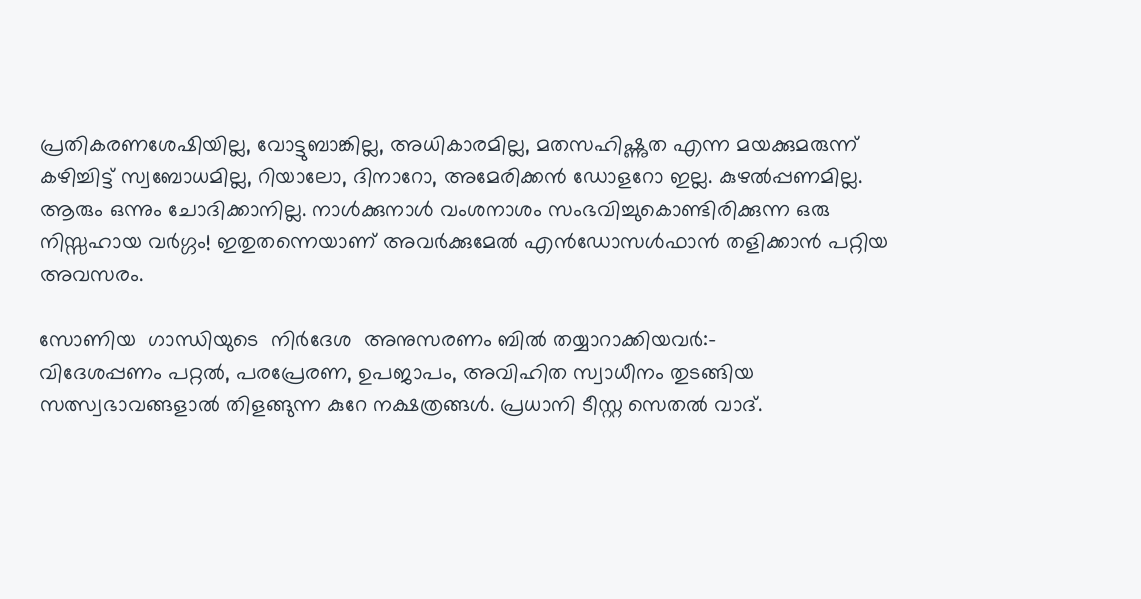പ്രതികരണശേഷിയില്ല, വോട്ടുബാങ്കില്ല, അധികാരമില്ല, മതസഹിഷ്ണുത എന്ന മയക്കുമരുന്ന്‌ കഴിച്ചിട്ട്‌ സ്വബോധമില്ല, റിയാലോ, ദിനാറോ, അമേരിക്കന്‍ ഡോളറോ ഇല്ല. കുഴല്‍പ്പണമില്ല. ആരും ഒന്നും ചോദിക്കാനില്ല. നാള്‍ക്കുനാള്‍ വംശനാശം സംഭവിച്ചുകൊണ്ടിരിക്കുന്ന ഒരു നിസ്സഹായ വര്‍ഗ്ഗം! ഇതുതന്നെയാണ്‌ അവര്‍ക്കുമേല്‍ എന്‍ഡോസള്‍ഫാന്‍ തളിക്കാന്‍ പറ്റിയ അവസരം.

സോണിയ  ഗാന്ധിയുടെ  നിര്‍ദേശ  അനുസരണം ബില്‍ തയ്യാറാക്കിയവര്‍:-
വിദേശപ്പണം പറ്റല്‍, പരപ്രേരണ, ഉപജാപം, അവിഹിത സ്വാധീനം തുടങ്ങിയ സത്സ്വഭാവങ്ങളാല്‍ തിളങ്ങുന്ന കുറേ നക്ഷത്രങ്ങള്‍. പ്രധാനി ടീസ്റ്റ സെതല്‍ വാദ്‌.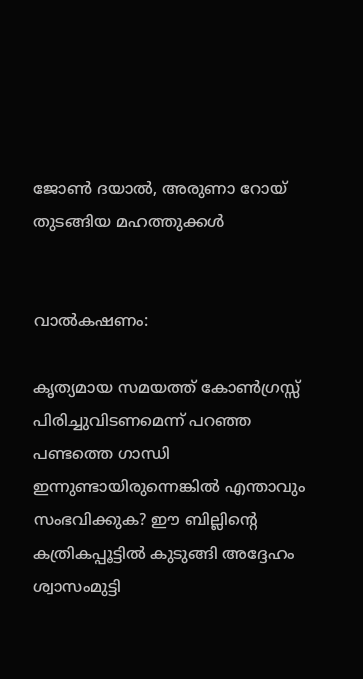ജോണ്‍ ദയാല്‍, അരുണാ റോയ്‌ തുടങ്ങിയ മഹത്തുക്കള്‍


വാല്‍കഷണം:

കൃത്യമായ സമയത്ത്‌ കോണ്‍ഗ്രസ്സ്‌ പിരിച്ചുവിടണമെന്ന്‌ പറഞ്ഞ പണ്ടത്തെ ഗാന്ധി ഇന്നുണ്ടായിരുന്നെങ്കില്‍ എന്താവും സംഭവിക്കുക? ഈ ബില്ലിന്‍റെ  കത്രികപ്പൂട്ടില്‍ കുടുങ്ങി അദ്ദേഹം ശ്വാസംമുട്ടി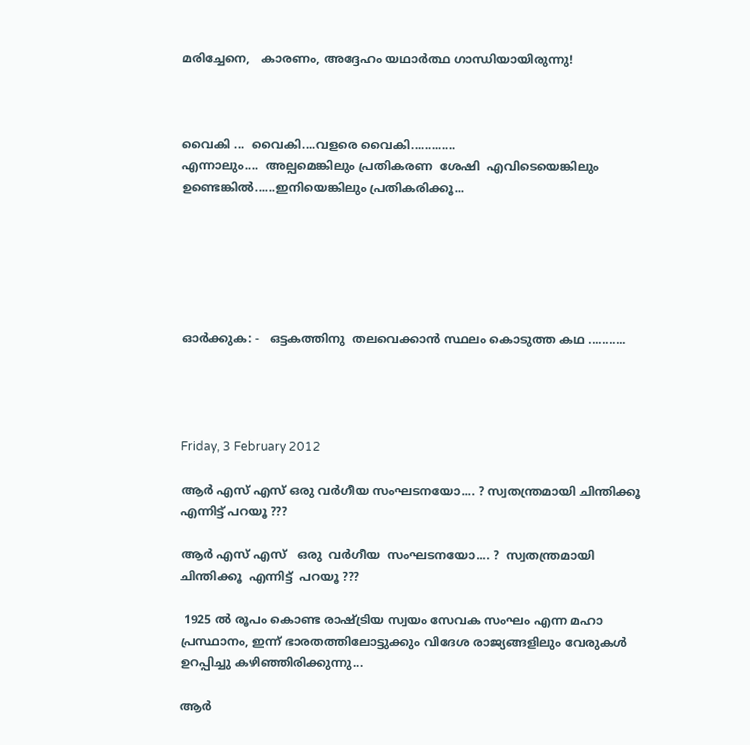മരിച്ചേനെ,   കാരണം, അദ്ദേഹം യഥാര്‍ത്ഥ ഗാന്ധിയായിരുന്നു!



വൈകി ...  വൈകി....വളരെ വൈകി.............
എന്നാലും....  അല്പമെങ്കിലും പ്രതികരണ  ശേഷി  എവിടെയെങ്കിലും ഉണ്ടെങ്കില്‍......ഇനിയെങ്കിലും പ്രതികരിക്കൂ...






ഓര്‍ക്കുക: -   ഒട്ടകത്തിനു  തലവെക്കാന്‍ സ്ഥലം കൊടുത്ത കഥ ...........




Friday, 3 February 2012

ആര്‍ എസ് എസ് ഒരു വര്‍ഗീയ സംഘടനയോ.... ? സ്വതന്ത്രമായി ചിന്തിക്കൂ എന്നിട്ട് പറയൂ ???

ആര്‍ എസ് എസ്   ഒരു  വര്‍ഗീയ  സംഘടനയോ.... ?  സ്വതന്ത്രമായി ചിന്തിക്കൂ  എന്നിട്ട്  പറയൂ ???

 1925 ല്‍ രൂപം കൊണ്ട രാഷ്ട്രിയ സ്വയം സേവക സംഘം എന്ന മഹാ പ്രസ്ഥാനം, ഇന്ന് ഭാരതത്തിലോട്ടുക്കും വിദേശ രാജ്യങ്ങളിലും വേരുകള്‍ ഉറപ്പിച്ചു കഴിഞ്ഞിരിക്കുന്നു...

ആര്‍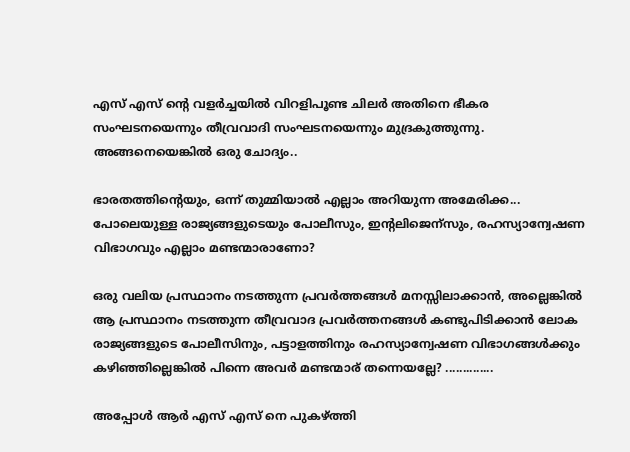എസ് എസ് ന്‍റെ വളര്‍ച്ചയില്‍ വിറളിപൂണ്ട ചിലര്‍ അതിനെ ഭീകര സംഘടനയെന്നും തീവ്രവാദി സംഘടനയെന്നും മുദ്രകുത്തുന്നു. അങ്ങനെയെങ്കില്‍ ഒരു ചോദ്യം..

ഭാരതത്തിന്‍റെയും, ഒന്ന് തുമ്മിയാല്‍ എല്ലാം അറിയുന്ന അമേരിക്ക... പോലെയുള്ള രാജ്യങ്ങളുടെയും പോലീസും, ഇന്‍റലിജെന്സും, രഹസ്യാന്വേഷണ വിഭാഗവും എല്ലാം മണ്ടന്മാരാണോ?

ഒരു വലിയ പ്രസ്ഥാനം നടത്തുന്ന പ്രവര്‍ത്തങ്ങള്‍ മനസ്സിലാക്കാന്‍, അല്ലെങ്കില്‍ ആ പ്രസ്ഥാനം നടത്തുന്ന തീവ്രവാദ പ്രവര്‍ത്തനങ്ങള്‍ കണ്ടുപിടിക്കാന്‍ ലോക രാജ്യങ്ങളുടെ പോലീസിനും, പട്ടാളത്തിനും രഹസ്യാന്വേഷണ വിഭാഗങ്ങള്‍ക്കും കഴിഞ്ഞില്ലെങ്കില്‍ പിന്നെ അവര്‍ മണ്ടന്മാര് തന്നെയല്ലേ? ..............

അപ്പോള്‍ ആര്‍ എസ് എസ് നെ പുകഴ്ത്തി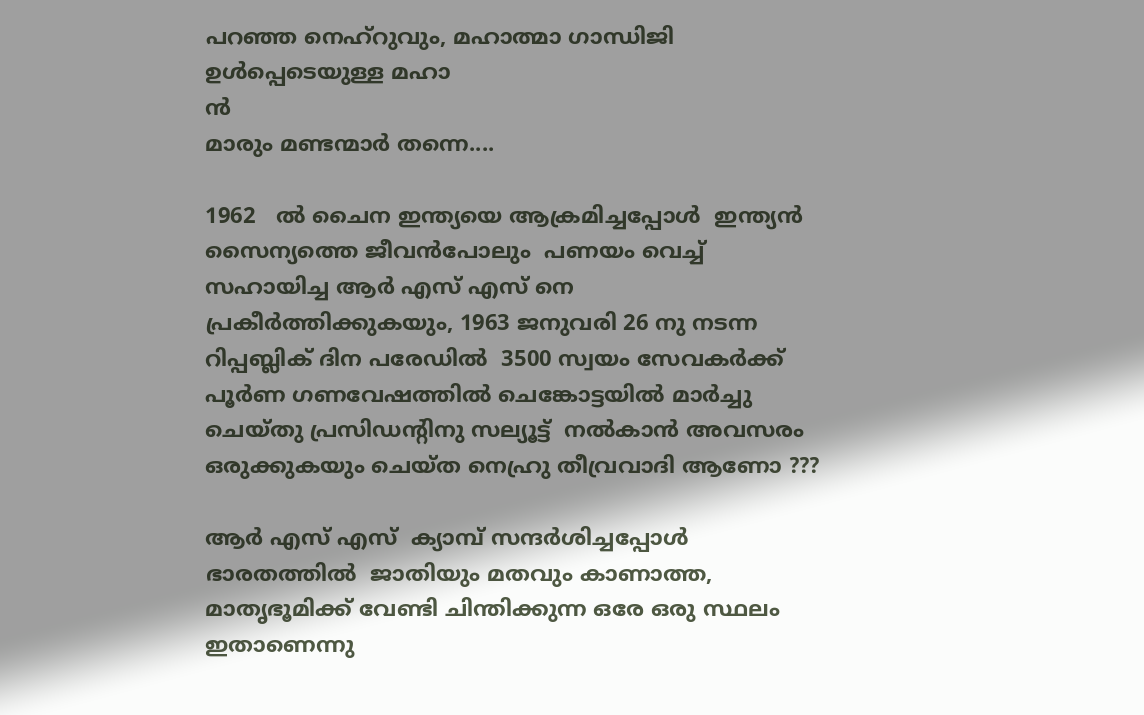പറഞ്ഞ നെഹ്റുവും, മഹാത്മാ ഗാന്ധിജി  ഉള്‍പ്പെടെയുള്ള മഹാ
ന്‍
മാരും മണ്ടന്മാര്‍ തന്നെ....

1962   ല്‍ ചൈന ഇന്ത്യയെ ആക്രമിച്ചപ്പോള്‍  ഇന്ത്യന്‍ സൈന്യത്തെ ജീവന്‍പോലും  പണയം വെച്ച്
സഹായിച്ച ആര്‍ എസ് എസ് നെ
പ്രകീര്‍ത്തിക്കുകയും, 1963 ജനുവരി 26 നു നടന്ന റിപ്പബ്ലിക് ദിന പരേഡില്‍  3500 സ്വയം സേവകര്‍ക്ക്  പൂര്‍ണ ഗണവേഷത്തില്‍ ചെങ്കോട്ടയില്‍ മാര്‍ച്ചു ചെയ്തു പ്രസിഡന്റിനു സല്യൂട്ട്  നല്‍കാന്‍ അവസരം ഒരുക്കുകയും ചെയ്ത നെഹ്രു തീവ്രവാദി ആണോ ???

ആര്‍ എസ് എസ്  ക്യാമ്പ്‌ സന്ദര്‍ശിച്ചപ്പോള്‍ ഭാരതത്തില്‍  ജാതിയും മതവും കാണാത്ത, മാതൃഭൂമിക്ക് വേണ്ടി ചിന്തിക്കുന്ന ഒരേ ഒരു സ്ഥലം ഇതാണെന്നു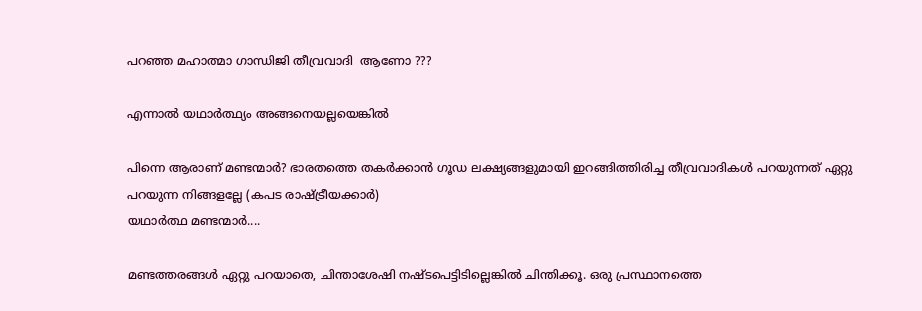പറഞ്ഞ മഹാത്മാ ഗാന്ധിജി തീവ്രവാദി  ആണോ ???

എന്നാല്‍ യഥാര്‍ത്ഥ്യം അങ്ങനെയല്ലയെങ്കില്‍ ‍

പിന്നെ ആരാണ് മണ്ടന്മാര്‍? ഭാരതത്തെ തകര്‍ക്കാന്‍ ഗൂഡ ലക്ഷ്യങ്ങളുമായി ഇറങ്ങിത്തിരിച്ച തീവ്രവാദികള്‍ പറയുന്നത് ഏറ്റു പറയുന്ന നിങ്ങളല്ലേ (കപട രാഷ്ട്രീയക്കാര്‍)
യഥാര്‍ത്ഥ മണ്ടന്മാര്‍....

മണ്ടത്തരങ്ങള്‍ ഏറ്റു പറയാതെ, ചിന്താശേഷി നഷ്ടപെട്ടിടില്ലെങ്കില്‍ ചിന്തിക്കൂ. ഒരു പ്രസ്ഥാനത്തെ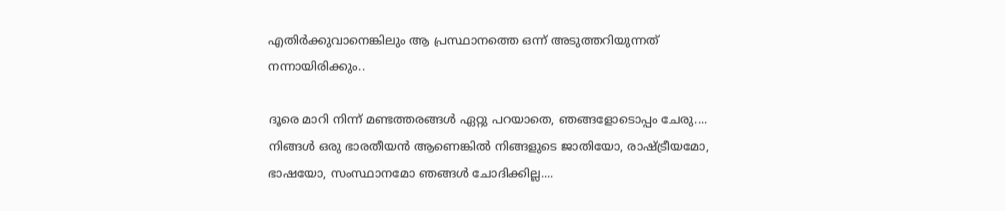എതിര്‍ക്കുവാനെങ്കിലും ആ പ്രസ്ഥാനത്തെ ഒന്ന് അടുത്തറിയുന്നത് നന്നായിരിക്കും..

ദൂരെ മാറി നിന്ന് മണ്ടത്തരങ്ങള്‍ ഏറ്റു പറയാതെ, ഞങ്ങളോടൊപ്പം ചേരു.... നിങ്ങള്‍ ഒരു ഭാരതീയന്‍ ആണെങ്കില്‍ നിങ്ങളുടെ ജാതിയോ, രാഷ്ട്രീയമോ, ഭാഷയോ, സംസ്ഥാനമോ ഞങ്ങള്‍ ചോദിക്കില്ല....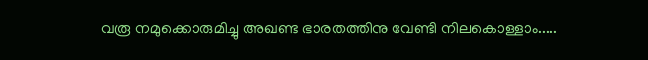വരൂ നമുക്കൊരുമിച്ചു അഖണ്ട ഭാരതത്തിനു വേണ്ടി നിലകൊള്ളാം.....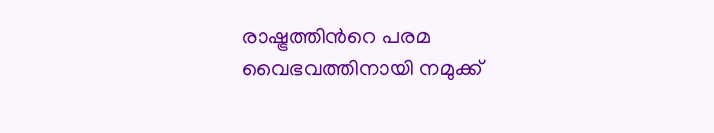രാഷ്ട്രത്തിന്‍റെ പരമ  വൈഭവത്തിനായി നമുക്ക്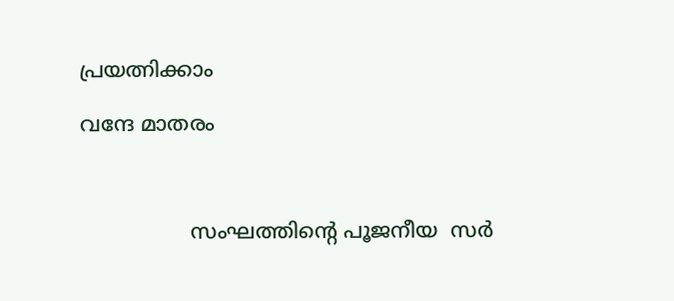പ്രയത്നിക്കാം

വന്ദേ മാതരം



                 സംഘത്തിന്‍റെ പൂജനീയ  സര്‍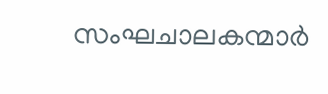സംഘചാലകന്മാര്‍